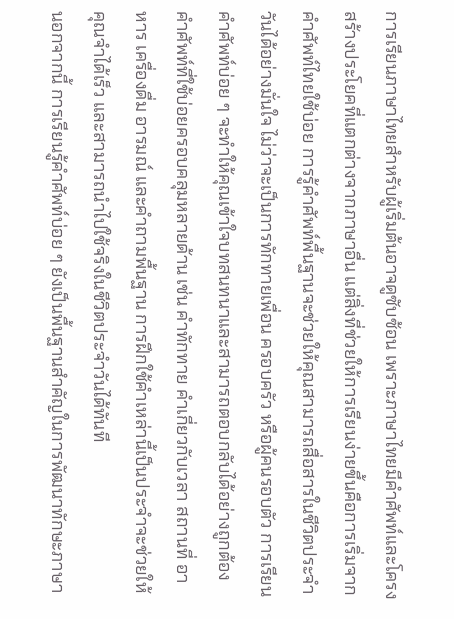การเรียนภาษาไทยสำหรับผู้เริ่มต้นอาจดูซับซ้อน เพราะภาษาไทยมีคำศัพท์และโครงสร้างประโยคที่แตกต่างจากภาษาอื่น แต่สิ่งที่ช่วยให้การเรียนง่ายขึ้นคือการเริ่มจาก คำศัพท์ไทยใช้บ่อย การรู้คำศัพท์พื้นฐานจะช่วยให้คุณสามารถสื่อสารในชีวิตประจำวันได้อย่างมั่นใจ ไม่ว่าจะเป็นการทักทายเพื่อน ครอบครัว หรือผู้คนรอบตัว การเรียนคำศัพท์บ่อย ๆ จะทำให้คุณเข้าใจบทสนทนาและสามารถตอบกลับได้อย่างถูกต้อง
คำศัพท์ที่ใช้บ่อยครอบคลุมหลายด้าน เช่น คำทักทาย คำเกี่ยวกับเวลา สถานที่ อาหาร เครื่องดื่ม อารมณ์ และคำถามพื้นฐาน การฝึกใช้คำเหล่านี้เป็นประจำจะช่วยให้คุณจำได้เร็ว และสามารถนำไปใช้จริงในชีวิตประจำวันได้ทันที
นอกจากนี้ การเรียนรู้คำศัพท์บ่อย ๆ ยังเป็นพื้นฐานสำคัญในการพัฒนาทักษะภาษา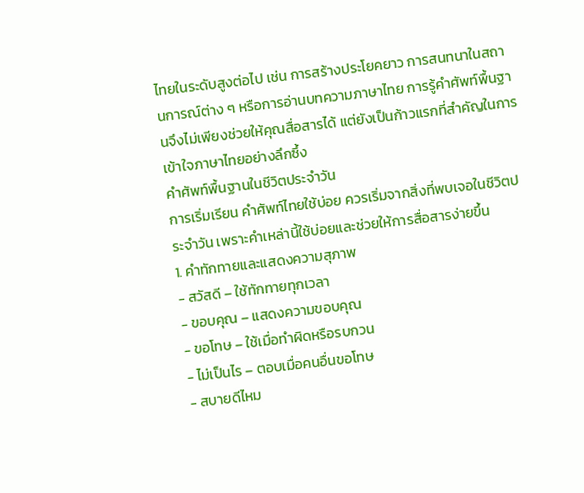ไทยในระดับสูงต่อไป เช่น การสร้างประโยคยาว การสนทนาในสถานการณ์ต่าง ๆ หรือการอ่านบทความภาษาไทย การรู้คำศัพท์พื้นฐานจึงไม่เพียงช่วยให้คุณสื่อสารได้ แต่ยังเป็นก้าวแรกที่สำคัญในการเข้าใจภาษาไทยอย่างลึกซึ้ง
คำศัพท์พื้นฐานในชีวิตประจำวัน
การเริ่มเรียน คำศัพท์ไทยใช้บ่อย ควรเริ่มจากสิ่งที่พบเจอในชีวิตประจำวัน เพราะคำเหล่านี้ใช้บ่อยและช่วยให้การสื่อสารง่ายขึ้น
1. คำทักทายและแสดงความสุภาพ
- สวัสดี – ใช้ทักทายทุกเวลา
- ขอบคุณ – แสดงความขอบคุณ
- ขอโทษ – ใช้เมื่อทำผิดหรือรบกวน
- ไม่เป็นไร – ตอบเมื่อคนอื่นขอโทษ
- สบายดีไหม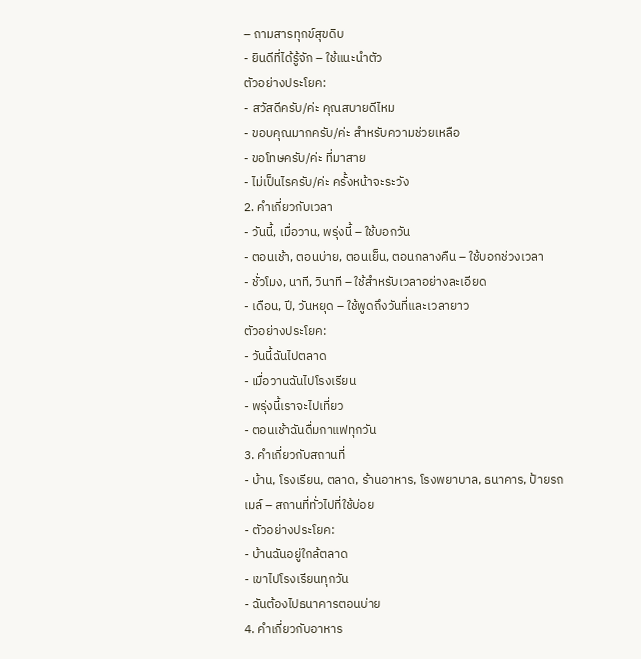– ถามสารทุกข์สุขดิบ
- ยินดีที่ได้รู้จัก – ใช้แนะนำตัว
ตัวอย่างประโยค:
- สวัสดีครับ/ค่ะ คุณสบายดีไหม
- ขอบคุณมากครับ/ค่ะ สำหรับความช่วยเหลือ
- ขอโทษครับ/ค่ะ ที่มาสาย
- ไม่เป็นไรครับ/ค่ะ ครั้งหน้าจะระวัง
2. คำเกี่ยวกับเวลา
- วันนี้, เมื่อวาน, พรุ่งนี้ – ใช้บอกวัน
- ตอนเช้า, ตอนบ่าย, ตอนเย็น, ตอนกลางคืน – ใช้บอกช่วงเวลา
- ชั่วโมง, นาที, วินาที – ใช้สำหรับเวลาอย่างละเอียด
- เดือน, ปี, วันหยุด – ใช้พูดถึงวันที่และเวลายาว
ตัวอย่างประโยค:
- วันนี้ฉันไปตลาด
- เมื่อวานฉันไปโรงเรียน
- พรุ่งนี้เราจะไปเที่ยว
- ตอนเช้าฉันดื่มกาแฟทุกวัน
3. คำเกี่ยวกับสถานที่
- บ้าน, โรงเรียน, ตลาด, ร้านอาหาร, โรงพยาบาล, ธนาคาร, ป้ายรถเมล์ – สถานที่ทั่วไปที่ใช้บ่อย
- ตัวอย่างประโยค:
- บ้านฉันอยู่ใกล้ตลาด
- เขาไปโรงเรียนทุกวัน
- ฉันต้องไปธนาคารตอนบ่าย
4. คำเกี่ยวกับอาหาร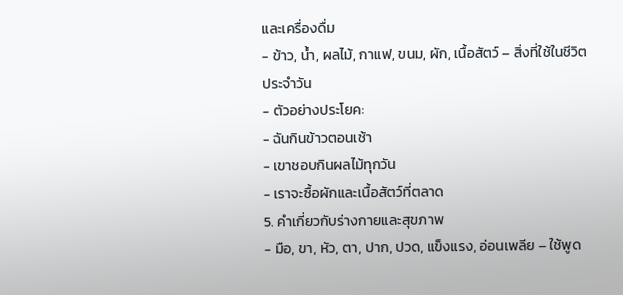และเครื่องดื่ม
- ข้าว, น้ำ, ผลไม้, กาแฟ, ขนม, ผัก, เนื้อสัตว์ – สิ่งที่ใช้ในชีวิตประจำวัน
- ตัวอย่างประโยค:
- ฉันกินข้าวตอนเช้า
- เขาชอบกินผลไม้ทุกวัน
- เราจะซื้อผักและเนื้อสัตว์ที่ตลาด
5. คำเกี่ยวกับร่างกายและสุขภาพ
- มือ, ขา, หัว, ตา, ปาก, ปวด, แข็งแรง, อ่อนเพลีย – ใช้พูด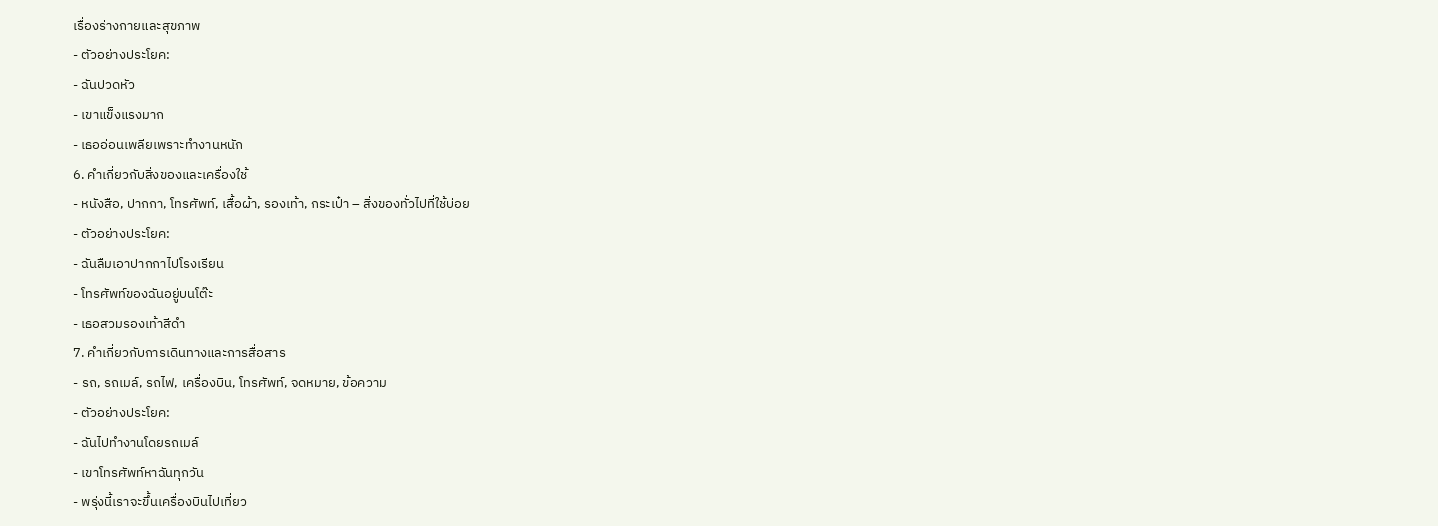เรื่องร่างกายและสุขภาพ
- ตัวอย่างประโยค:
- ฉันปวดหัว
- เขาแข็งแรงมาก
- เธออ่อนเพลียเพราะทำงานหนัก
6. คำเกี่ยวกับสิ่งของและเครื่องใช้
- หนังสือ, ปากกา, โทรศัพท์, เสื้อผ้า, รองเท้า, กระเป๋า – สิ่งของทั่วไปที่ใช้บ่อย
- ตัวอย่างประโยค:
- ฉันลืมเอาปากกาไปโรงเรียน
- โทรศัพท์ของฉันอยู่บนโต๊ะ
- เธอสวมรองเท้าสีดำ
7. คำเกี่ยวกับการเดินทางและการสื่อสาร
- รถ, รถเมล์, รถไฟ, เครื่องบิน, โทรศัพท์, จดหมาย, ข้อความ
- ตัวอย่างประโยค:
- ฉันไปทำงานโดยรถเมล์
- เขาโทรศัพท์หาฉันทุกวัน
- พรุ่งนี้เราจะขึ้นเครื่องบินไปเที่ยว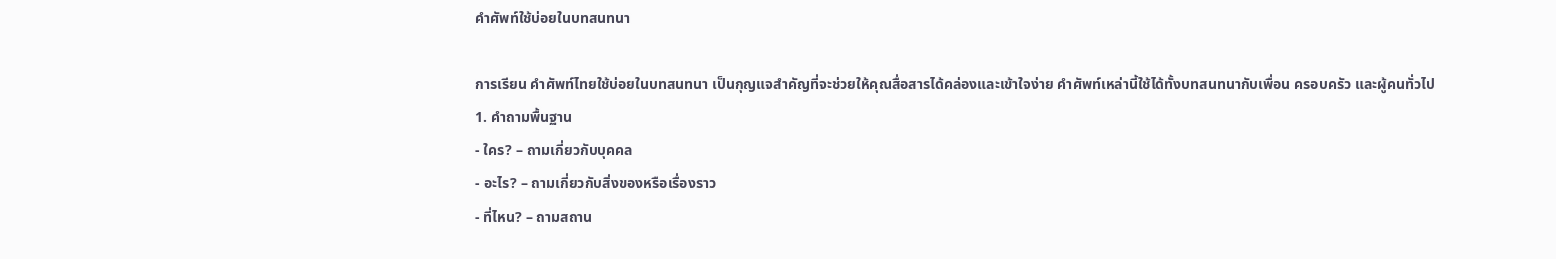คำศัพท์ใช้บ่อยในบทสนทนา

การเรียน คำศัพท์ไทยใช้บ่อยในบทสนทนา เป็นกุญแจสำคัญที่จะช่วยให้คุณสื่อสารได้คล่องและเข้าใจง่าย คำศัพท์เหล่านี้ใช้ได้ทั้งบทสนทนากับเพื่อน ครอบครัว และผู้คนทั่วไป
1. คำถามพื้นฐาน
- ใคร? – ถามเกี่ยวกับบุคคล
- อะไร? – ถามเกี่ยวกับสิ่งของหรือเรื่องราว
- ที่ไหน? – ถามสถาน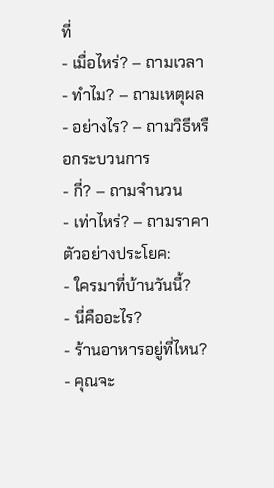ที่
- เมื่อไหร่? – ถามเวลา
- ทำไม? – ถามเหตุผล
- อย่างไร? – ถามวิธีหรือกระบวนการ
- กี่? – ถามจำนวน
- เท่าไหร่? – ถามราคา
ตัวอย่างประโยค:
- ใครมาที่บ้านวันนี้?
- นี่คืออะไร?
- ร้านอาหารอยู่ที่ไหน?
- คุณจะ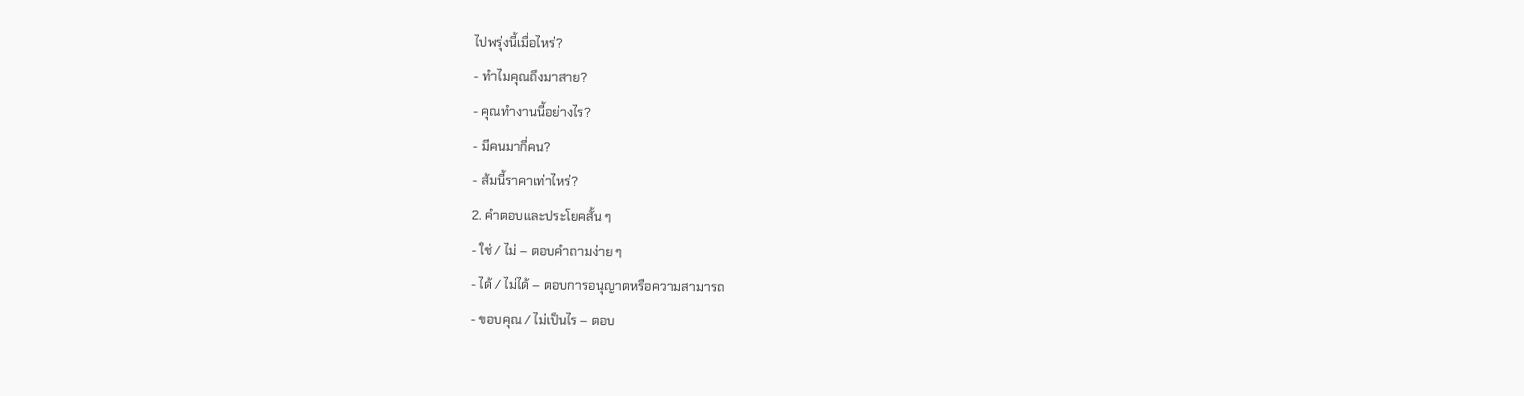ไปพรุ่งนี้เมื่อไหร่?
- ทำไมคุณถึงมาสาย?
- คุณทำงานนี้อย่างไร?
- มีคนมากี่คน?
- ส้มนี้ราคาเท่าไหร่?
2. คำตอบและประโยคสั้น ๆ
- ใช่ / ไม่ – ตอบคำถามง่าย ๆ
- ได้ / ไม่ได้ – ตอบการอนุญาตหรือความสามารถ
- ขอบคุณ / ไม่เป็นไร – ตอบ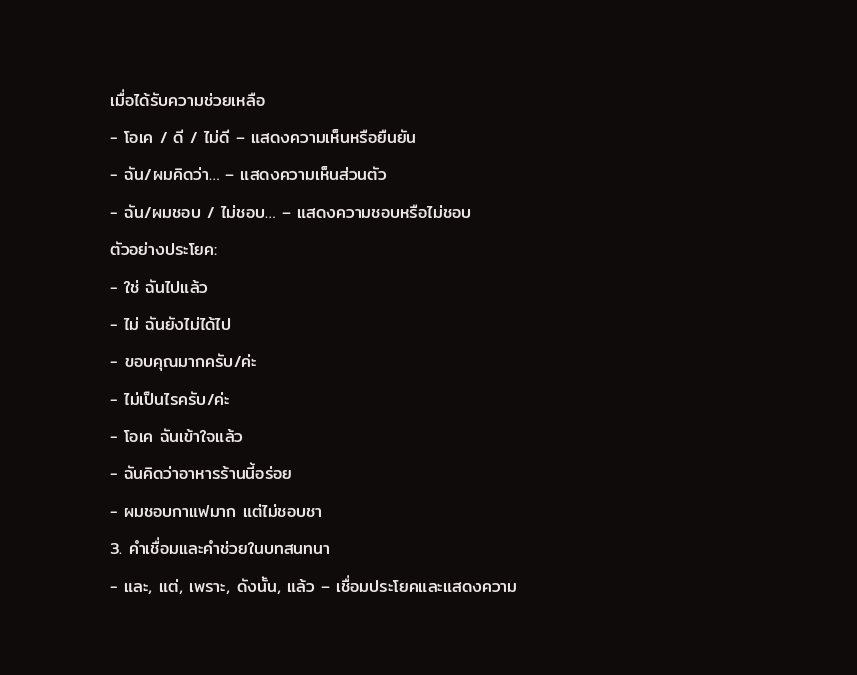เมื่อได้รับความช่วยเหลือ
- โอเค / ดี / ไม่ดี – แสดงความเห็นหรือยืนยัน
- ฉัน/ผมคิดว่า… – แสดงความเห็นส่วนตัว
- ฉัน/ผมชอบ / ไม่ชอบ… – แสดงความชอบหรือไม่ชอบ
ตัวอย่างประโยค:
- ใช่ ฉันไปแล้ว
- ไม่ ฉันยังไม่ได้ไป
- ขอบคุณมากครับ/ค่ะ
- ไม่เป็นไรครับ/ค่ะ
- โอเค ฉันเข้าใจแล้ว
- ฉันคิดว่าอาหารร้านนี้อร่อย
- ผมชอบกาแฟมาก แต่ไม่ชอบชา
3. คำเชื่อมและคำช่วยในบทสนทนา
- และ, แต่, เพราะ, ดังนั้น, แล้ว – เชื่อมประโยคและแสดงความ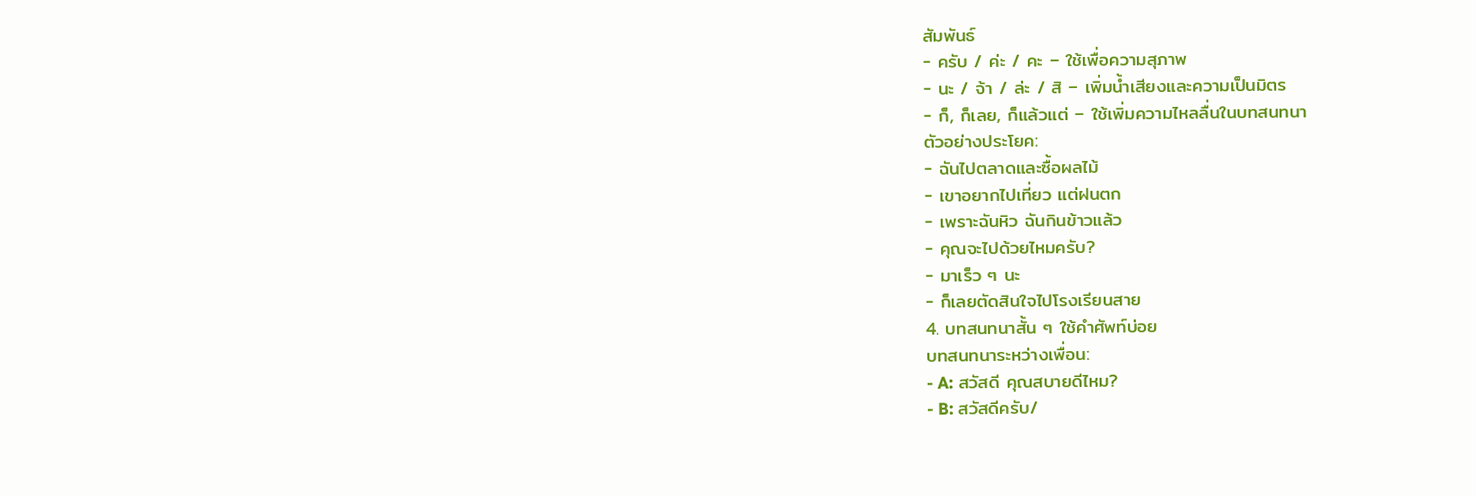สัมพันธ์
- ครับ / ค่ะ / คะ – ใช้เพื่อความสุภาพ
- นะ / จ้า / ล่ะ / สิ – เพิ่มน้ำเสียงและความเป็นมิตร
- ก็, ก็เลย, ก็แล้วแต่ – ใช้เพิ่มความไหลลื่นในบทสนทนา
ตัวอย่างประโยค:
- ฉันไปตลาดและซื้อผลไม้
- เขาอยากไปเที่ยว แต่ฝนตก
- เพราะฉันหิว ฉันกินข้าวแล้ว
- คุณจะไปด้วยไหมครับ?
- มาเร็ว ๆ นะ
- ก็เลยตัดสินใจไปโรงเรียนสาย
4. บทสนทนาสั้น ๆ ใช้คำศัพท์บ่อย
บทสนทนาระหว่างเพื่อน:
- A: สวัสดี คุณสบายดีไหม?
- B: สวัสดีครับ/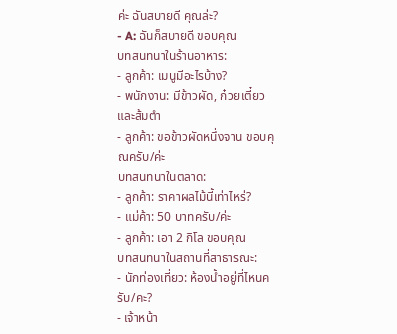ค่ะ ฉันสบายดี คุณล่ะ?
- A: ฉันก็สบายดี ขอบคุณ
บทสนทนาในร้านอาหาร:
- ลูกค้า: เมนูมีอะไรบ้าง?
- พนักงาน: มีข้าวผัด, ก๋วยเตี๋ยว และส้มตำ
- ลูกค้า: ขอข้าวผัดหนึ่งจาน ขอบคุณครับ/ค่ะ
บทสนทนาในตลาด:
- ลูกค้า: ราคาผลไม้นี้เท่าไหร่?
- แม่ค้า: 50 บาทครับ/ค่ะ
- ลูกค้า: เอา 2 กิโล ขอบคุณ
บทสนทนาในสถานที่สาธารณะ:
- นักท่องเที่ยว: ห้องน้ำอยู่ที่ไหนครับ/คะ?
- เจ้าหน้า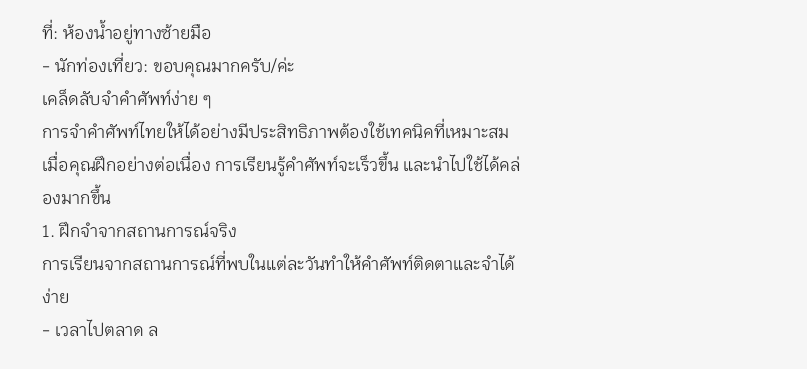ที่: ห้องน้ำอยู่ทางซ้ายมือ
- นักท่องเที่ยว: ขอบคุณมากครับ/ค่ะ
เคล็ดลับจำคำศัพท์ง่าย ๆ
การจำคำศัพท์ไทยให้ได้อย่างมีประสิทธิภาพต้องใช้เทคนิคที่เหมาะสม เมื่อคุณฝึกอย่างต่อเนื่อง การเรียนรู้คำศัพท์จะเร็วขึ้น และนำไปใช้ได้คล่องมากขึ้น
1. ฝึกจำจากสถานการณ์จริง
การเรียนจากสถานการณ์ที่พบในแต่ละวันทำให้คำศัพท์ติดตาและจำได้ง่าย
- เวลาไปตลาด ล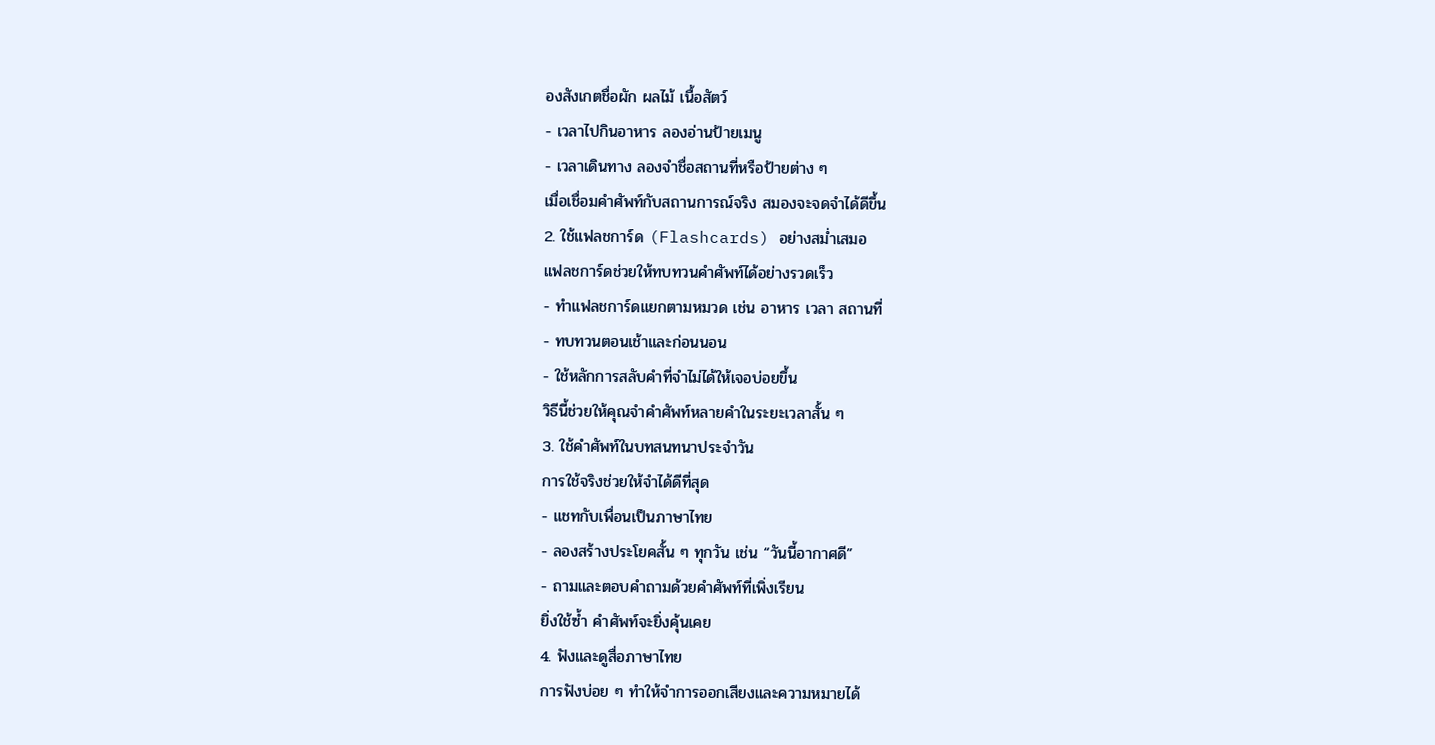องสังเกตชื่อผัก ผลไม้ เนื้อสัตว์
- เวลาไปกินอาหาร ลองอ่านป้ายเมนู
- เวลาเดินทาง ลองจำชื่อสถานที่หรือป้ายต่าง ๆ
เมื่อเชื่อมคำศัพท์กับสถานการณ์จริง สมองจะจดจำได้ดีขึ้น
2. ใช้แฟลชการ์ด (Flashcards) อย่างสม่ำเสมอ
แฟลชการ์ดช่วยให้ทบทวนคำศัพท์ได้อย่างรวดเร็ว
- ทำแฟลชการ์ดแยกตามหมวด เช่น อาหาร เวลา สถานที่
- ทบทวนตอนเช้าและก่อนนอน
- ใช้หลักการสลับคำที่จำไม่ได้ให้เจอบ่อยขึ้น
วิธีนี้ช่วยให้คุณจำคำศัพท์หลายคำในระยะเวลาสั้น ๆ
3. ใช้คำศัพท์ในบทสนทนาประจำวัน
การใช้จริงช่วยให้จำได้ดีที่สุด
- แชทกับเพื่อนเป็นภาษาไทย
- ลองสร้างประโยคสั้น ๆ ทุกวัน เช่น “วันนี้อากาศดี”
- ถามและตอบคำถามด้วยคำศัพท์ที่เพิ่งเรียน
ยิ่งใช้ซ้ำ คำศัพท์จะยิ่งคุ้นเคย
4. ฟังและดูสื่อภาษาไทย
การฟังบ่อย ๆ ทำให้จำการออกเสียงและความหมายได้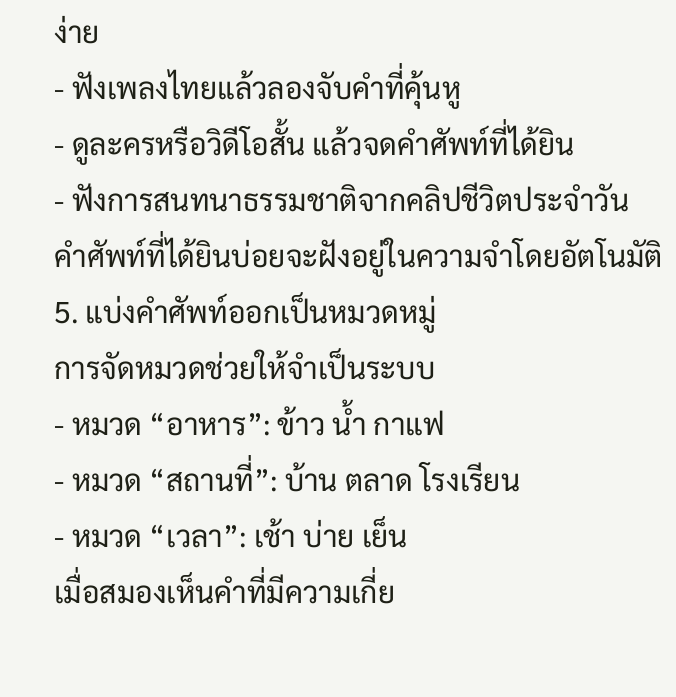ง่าย
- ฟังเพลงไทยแล้วลองจับคำที่คุ้นหู
- ดูละครหรือวิดีโอสั้น แล้วจดคำศัพท์ที่ได้ยิน
- ฟังการสนทนาธรรมชาติจากคลิปชีวิตประจำวัน
คำศัพท์ที่ได้ยินบ่อยจะฝังอยู่ในความจำโดยอัตโนมัติ
5. แบ่งคำศัพท์ออกเป็นหมวดหมู่
การจัดหมวดช่วยให้จำเป็นระบบ
- หมวด “อาหาร”: ข้าว น้ำ กาแฟ
- หมวด “สถานที่”: บ้าน ตลาด โรงเรียน
- หมวด “เวลา”: เช้า บ่าย เย็น
เมื่อสมองเห็นคำที่มีความเกี่ย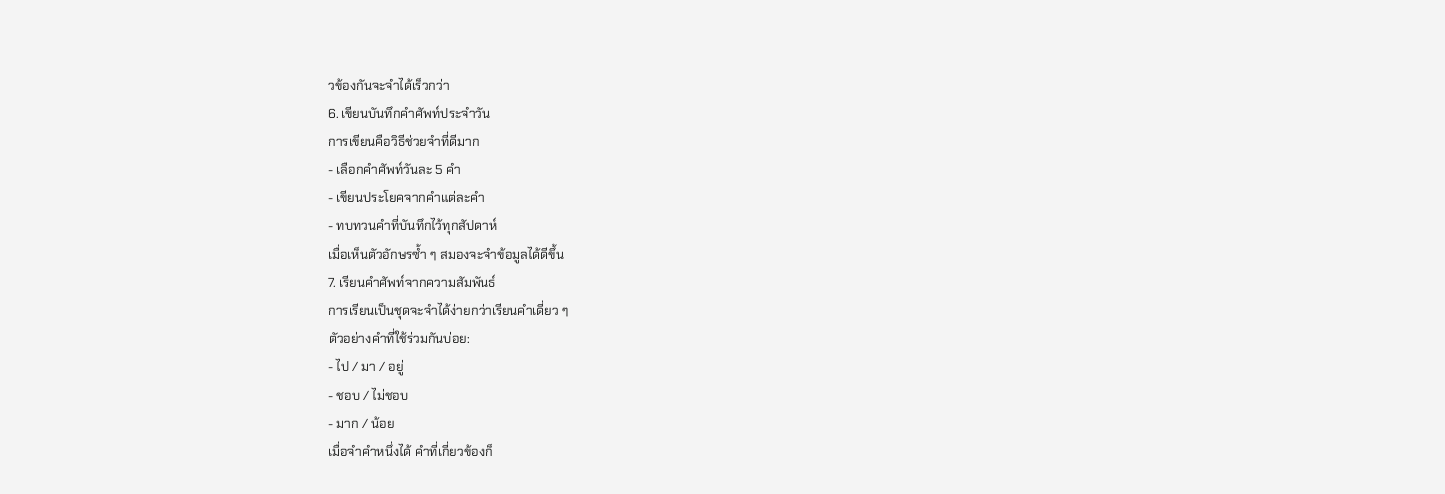วข้องกันจะจำได้เร็วกว่า
6. เขียนบันทึกคำศัพท์ประจำวัน
การเขียนคือวิธีช่วยจำที่ดีมาก
- เลือกคำศัพท์วันละ 5 คำ
- เขียนประโยคจากคำแต่ละคำ
- ทบทวนคำที่บันทึกไว้ทุกสัปดาห์
เมื่อเห็นตัวอักษรซ้ำ ๆ สมองจะจำข้อมูลได้ดีขึ้น
7. เรียนคำศัพท์จากความสัมพันธ์
การเรียนเป็นชุดจะจำได้ง่ายกว่าเรียนคำเดี่ยว ๆ
ตัวอย่างคำที่ใช้ร่วมกันบ่อย:
- ไป / มา / อยู่
- ชอบ / ไม่ชอบ
- มาก / น้อย
เมื่อจำคำหนึ่งได้ คำที่เกี่ยวข้องก็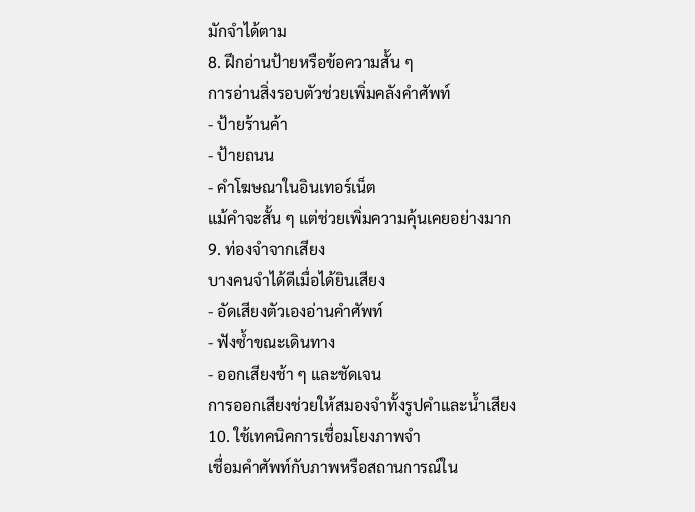มักจำได้ตาม
8. ฝึกอ่านป้ายหรือข้อความสั้น ๆ
การอ่านสิ่งรอบตัวช่วยเพิ่มคลังคำศัพท์
- ป้ายร้านค้า
- ป้ายถนน
- คำโฆษณาในอินเทอร์เน็ต
แม้คำจะสั้น ๆ แต่ช่วยเพิ่มความคุ้นเคยอย่างมาก
9. ท่องจำจากเสียง
บางคนจำได้ดีเมื่อได้ยินเสียง
- อัดเสียงตัวเองอ่านคำศัพท์
- ฟังซ้ำขณะเดินทาง
- ออกเสียงช้า ๆ และชัดเจน
การออกเสียงช่วยให้สมองจำทั้งรูปคำและน้ำเสียง
10. ใช้เทคนิคการเชื่อมโยงภาพจำ
เชื่อมคำศัพท์กับภาพหรือสถานการณ์ใน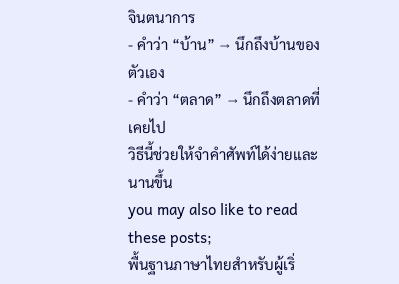จินตนาการ
- คำว่า “บ้าน” → นึกถึงบ้านของตัวเอง
- คำว่า “ตลาด” → นึกถึงตลาดที่เคยไป
วิธีนี้ช่วยให้จำคำศัพท์ได้ง่ายและนานขึ้น
you may also like to read these posts;
พื้นฐานภาษาไทยสำหรับผู้เริ่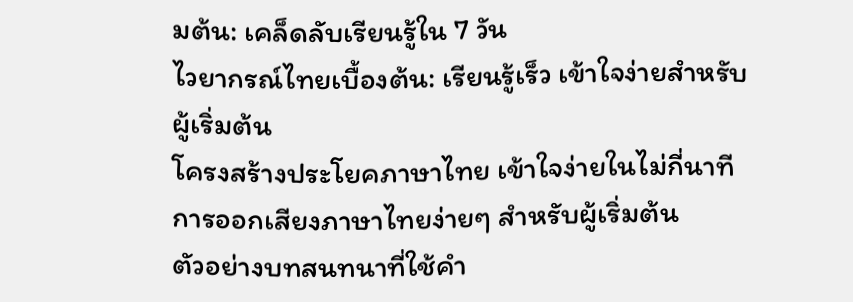มต้น: เคล็ดลับเรียนรู้ใน 7 วัน
ไวยากรณ์ไทยเบื้องต้น: เรียนรู้เร็ว เข้าใจง่ายสำหรับผู้เริ่มต้น
โครงสร้างประโยคภาษาไทย เข้าใจง่ายในไม่กี่นาทีการออกเสียงภาษาไทยง่ายๆ สำหรับผู้เริ่มต้น
ตัวอย่างบทสนทนาที่ใช้คำ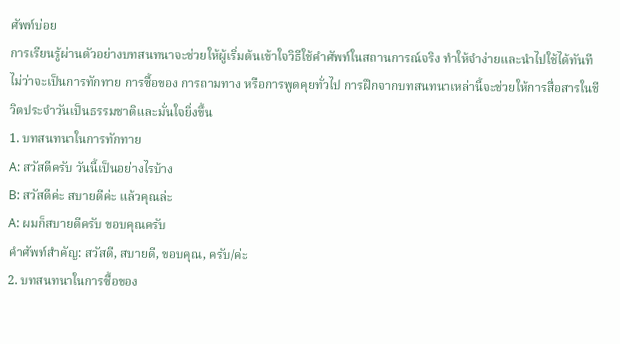ศัพท์บ่อย
การเรียนรู้ผ่านตัวอย่างบทสนทนาจะช่วยให้ผู้เริ่มต้นเข้าใจวิธีใช้คำศัพท์ในสถานการณ์จริง ทำให้จำง่ายและนำไปใช้ได้ทันที ไม่ว่าจะเป็นการทักทาย การซื้อของ การถามทาง หรือการพูดคุยทั่วไป การฝึกจากบทสนทนาเหล่านี้จะช่วยให้การสื่อสารในชีวิตประจำวันเป็นธรรมชาติและมั่นใจยิ่งขึ้น
1. บทสนทนาในการทักทาย
A: สวัสดีครับ วันนี้เป็นอย่างไรบ้าง
B: สวัสดีค่ะ สบายดีค่ะ แล้วคุณล่ะ
A: ผมก็สบายดีครับ ขอบคุณครับ
คำศัพท์สำคัญ: สวัสดี, สบายดี, ขอบคุณ, ครับ/ค่ะ
2. บทสนทนาในการซื้อของ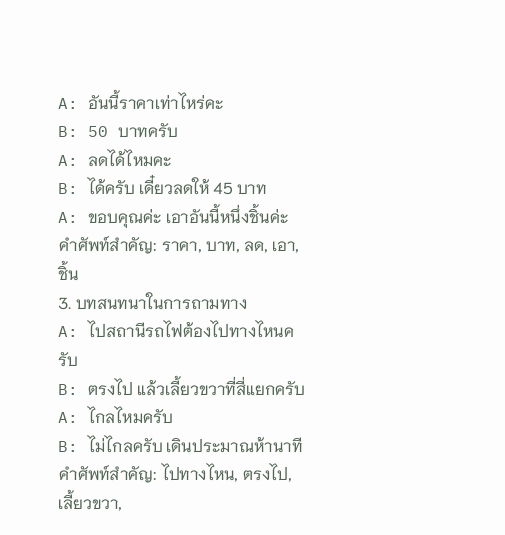A: อันนี้ราคาเท่าไหร่คะ
B: 50 บาทครับ
A: ลดได้ไหมคะ
B: ได้ครับ เดี๋ยวลดให้ 45 บาท
A: ขอบคุณค่ะ เอาอันนี้หนึ่งชิ้นค่ะ
คำศัพท์สำคัญ: ราคา, บาท, ลด, เอา, ชิ้น
3. บทสนทนาในการถามทาง
A: ไปสถานีรถไฟต้องไปทางไหนครับ
B: ตรงไป แล้วเลี้ยวขวาที่สี่แยกครับ
A: ไกลไหมครับ
B: ไม่ไกลครับ เดินประมาณห้านาที
คำศัพท์สำคัญ: ไปทางไหน, ตรงไป, เลี้ยวขวา,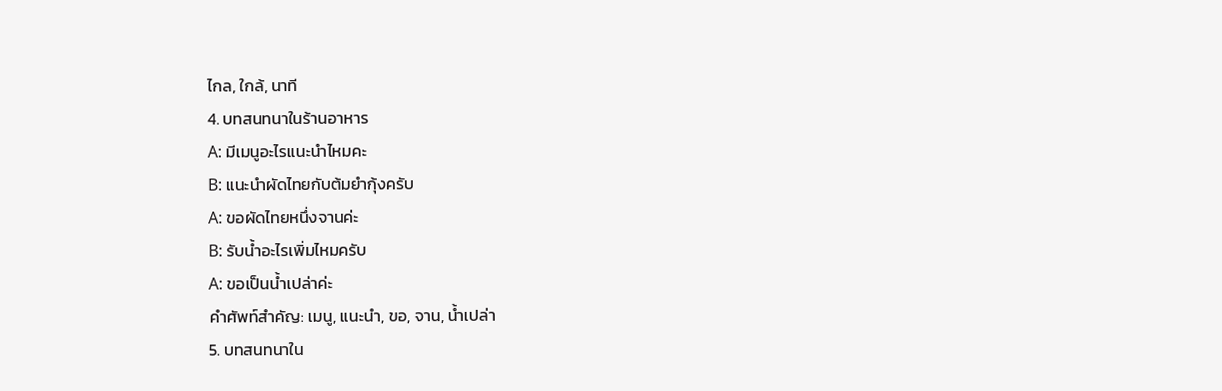ไกล, ใกล้, นาที
4. บทสนทนาในร้านอาหาร
A: มีเมนูอะไรแนะนำไหมคะ
B: แนะนำผัดไทยกับต้มยำกุ้งครับ
A: ขอผัดไทยหนึ่งจานค่ะ
B: รับน้ำอะไรเพิ่มไหมครับ
A: ขอเป็นน้ำเปล่าค่ะ
คำศัพท์สำคัญ: เมนู, แนะนำ, ขอ, จาน, น้ำเปล่า
5. บทสนทนาใน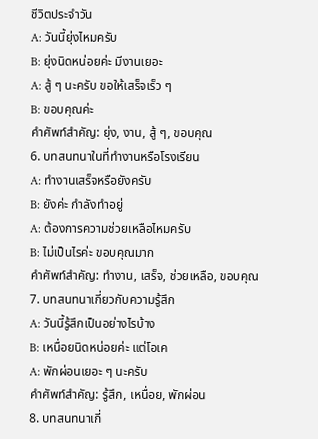ชีวิตประจำวัน
A: วันนี้ยุ่งไหมครับ
B: ยุ่งนิดหน่อยค่ะ มีงานเยอะ
A: สู้ ๆ นะครับ ขอให้เสร็จเร็ว ๆ
B: ขอบคุณค่ะ
คำศัพท์สำคัญ: ยุ่ง, งาน, สู้ ๆ, ขอบคุณ
6. บทสนทนาในที่ทำงานหรือโรงเรียน
A: ทำงานเสร็จหรือยังครับ
B: ยังค่ะ กำลังทำอยู่
A: ต้องการความช่วยเหลือไหมครับ
B: ไม่เป็นไรค่ะ ขอบคุณมาก
คำศัพท์สำคัญ: ทำงาน, เสร็จ, ช่วยเหลือ, ขอบคุณ
7. บทสนทนาเกี่ยวกับความรู้สึก
A: วันนี้รู้สึกเป็นอย่างไรบ้าง
B: เหนื่อยนิดหน่อยค่ะ แต่โอเค
A: พักผ่อนเยอะ ๆ นะครับ
คำศัพท์สำคัญ: รู้สึก, เหนื่อย, พักผ่อน
8. บทสนทนาเกี่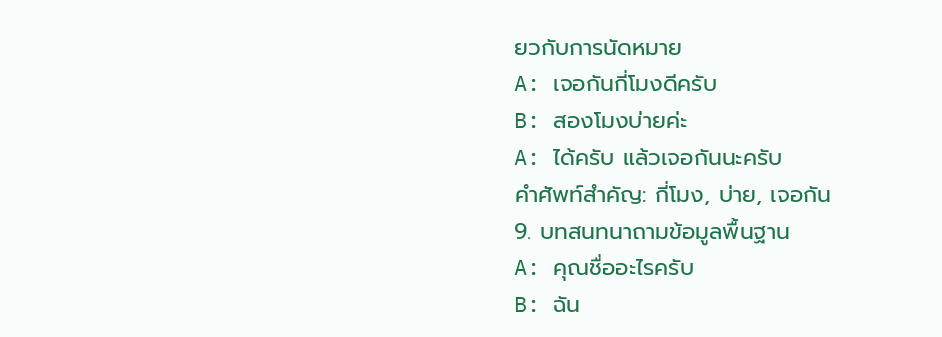ยวกับการนัดหมาย
A: เจอกันกี่โมงดีครับ
B: สองโมงบ่ายค่ะ
A: ได้ครับ แล้วเจอกันนะครับ
คำศัพท์สำคัญ: กี่โมง, บ่าย, เจอกัน
9. บทสนทนาถามข้อมูลพื้นฐาน
A: คุณชื่ออะไรครับ
B: ฉัน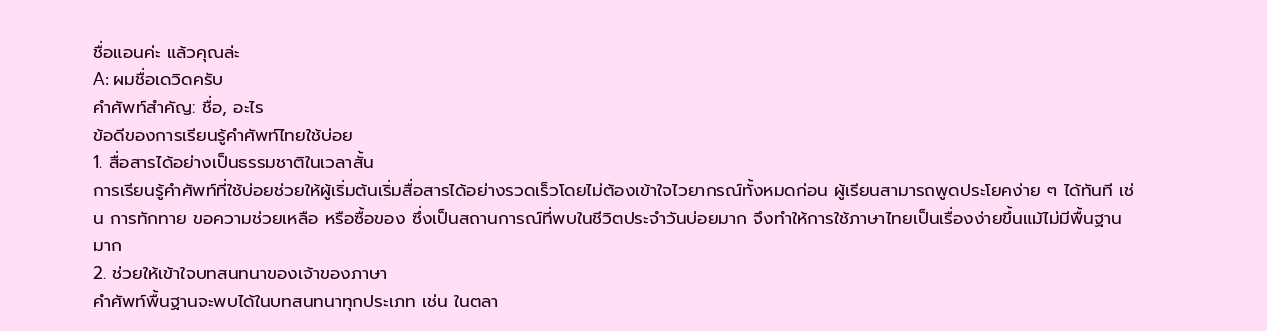ชื่อแอนค่ะ แล้วคุณล่ะ
A: ผมชื่อเดวิดครับ
คำศัพท์สำคัญ: ชื่อ, อะไร
ข้อดีของการเรียนรู้คำศัพท์ไทยใช้บ่อย
1. สื่อสารได้อย่างเป็นธรรมชาติในเวลาสั้น
การเรียนรู้คำศัพท์ที่ใช้บ่อยช่วยให้ผู้เริ่มต้นเริ่มสื่อสารได้อย่างรวดเร็วโดยไม่ต้องเข้าใจไวยากรณ์ทั้งหมดก่อน ผู้เรียนสามารถพูดประโยคง่าย ๆ ได้ทันที เช่น การทักทาย ขอความช่วยเหลือ หรือซื้อของ ซึ่งเป็นสถานการณ์ที่พบในชีวิตประจำวันบ่อยมาก จึงทำให้การใช้ภาษาไทยเป็นเรื่องง่ายขึ้นแม้ไม่มีพื้นฐานมาก
2. ช่วยให้เข้าใจบทสนทนาของเจ้าของภาษา
คำศัพท์พื้นฐานจะพบได้ในบทสนทนาทุกประเภท เช่น ในตลา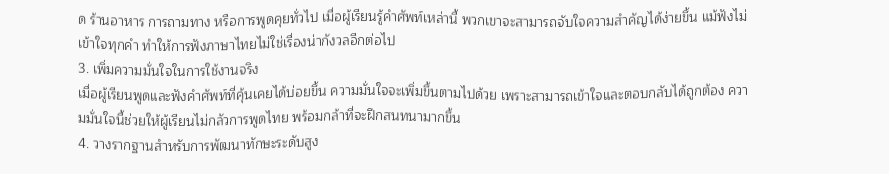ด ร้านอาหาร การถามทาง หรือการพูดคุยทั่วไป เมื่อผู้เรียนรู้คำศัพท์เหล่านี้ พวกเขาจะสามารถจับใจความสำคัญได้ง่ายขึ้น แม้ฟังไม่เข้าใจทุกคำ ทำให้การฟังภาษาไทยไม่ใช่เรื่องน่ากังวลอีกต่อไป
3. เพิ่มความมั่นใจในการใช้งานจริง
เมื่อผู้เรียนพูดและฟังคำศัพท์ที่คุ้นเคยได้บ่อยขึ้น ความมั่นใจจะเพิ่มขึ้นตามไปด้วย เพราะสามารถเข้าใจและตอบกลับได้ถูกต้อง ความมั่นใจนี้ช่วยให้ผู้เรียนไม่กลัวการพูดไทย พร้อมกล้าที่จะฝึกสนทนามากขึ้น
4. วางรากฐานสำหรับการพัฒนาทักษะระดับสูง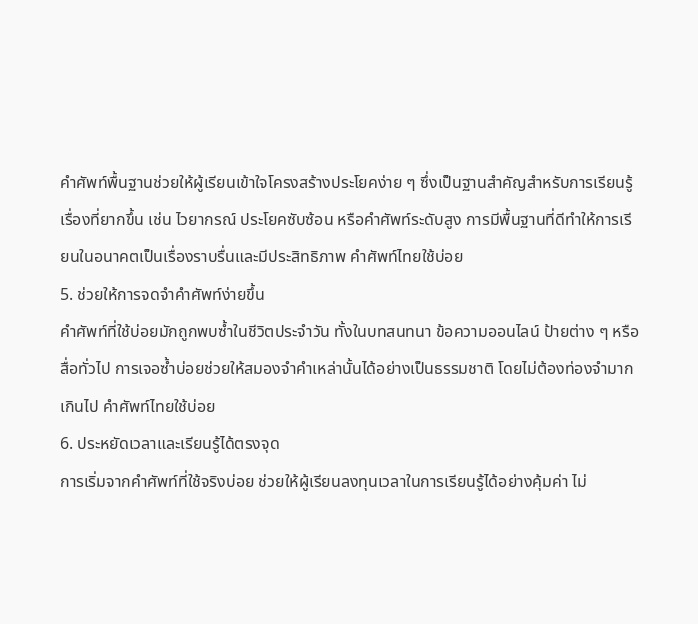คำศัพท์พื้นฐานช่วยให้ผู้เรียนเข้าใจโครงสร้างประโยคง่าย ๆ ซึ่งเป็นฐานสำคัญสำหรับการเรียนรู้เรื่องที่ยากขึ้น เช่น ไวยากรณ์ ประโยคซับซ้อน หรือคำศัพท์ระดับสูง การมีพื้นฐานที่ดีทำให้การเรียนในอนาคตเป็นเรื่องราบรื่นและมีประสิทธิภาพ คำศัพท์ไทยใช้บ่อย
5. ช่วยให้การจดจำคำศัพท์ง่ายขึ้น
คำศัพท์ที่ใช้บ่อยมักถูกพบซ้ำในชีวิตประจำวัน ทั้งในบทสนทนา ข้อความออนไลน์ ป้ายต่าง ๆ หรือสื่อทั่วไป การเจอซ้ำบ่อยช่วยให้สมองจำคำเหล่านั้นได้อย่างเป็นธรรมชาติ โดยไม่ต้องท่องจำมากเกินไป คำศัพท์ไทยใช้บ่อย
6. ประหยัดเวลาและเรียนรู้ได้ตรงจุด
การเริ่มจากคำศัพท์ที่ใช้จริงบ่อย ช่วยให้ผู้เรียนลงทุนเวลาในการเรียนรู้ได้อย่างคุ้มค่า ไม่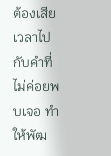ต้องเสียเวลาไปกับคำที่ไม่ค่อยพบเจอ ทำให้พัฒ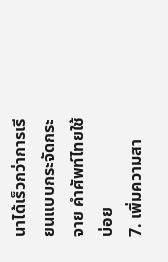นาได้เร็วกว่าการเรียนแบบกระจัดกระจาย คำศัพท์ไทยใช้บ่อย
7. เพิ่มความสา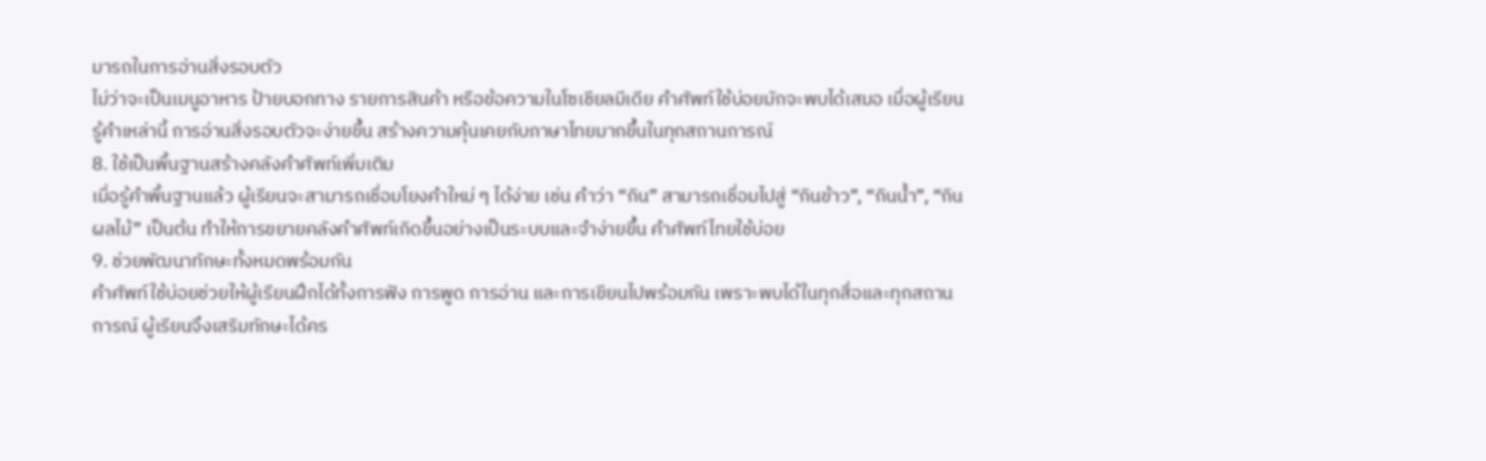มารถในการอ่านสิ่งรอบตัว
ไม่ว่าจะเป็นเมนูอาหาร ป้ายบอกทาง รายการสินค้า หรือข้อความในโซเชียลมีเดีย คำศัพท์ใช้บ่อยมักจะพบได้เสมอ เมื่อผู้เรียนรู้คำเหล่านี้ การอ่านสิ่งรอบตัวจะง่ายขึ้น สร้างความคุ้นเคยกับภาษาไทยมากขึ้นในทุกสถานการณ์
8. ใช้เป็นพื้นฐานสร้างคลังคำศัพท์เพิ่มเติม
เมื่อรู้คำพื้นฐานแล้ว ผู้เรียนจะสามารถเชื่อมโยงคำใหม่ ๆ ได้ง่าย เช่น คำว่า “กิน” สามารถเชื่อมไปสู่ “กินข้าว”, “กินน้ำ”, “กินผลไม้” เป็นต้น ทำให้การขยายคลังคำศัพท์เกิดขึ้นอย่างเป็นระบบและจำง่ายขึ้น คำศัพท์ไทยใช้บ่อย
9. ช่วยพัฒนาทักษะทั้งหมดพร้อมกัน
คำศัพท์ใช้บ่อยช่วยให้ผู้เรียนฝึกได้ทั้งการฟัง การพูด การอ่าน และการเขียนไปพร้อมกัน เพราะพบได้ในทุกสื่อและทุกสถานการณ์ ผู้เรียนจึงเสริมทักษะได้คร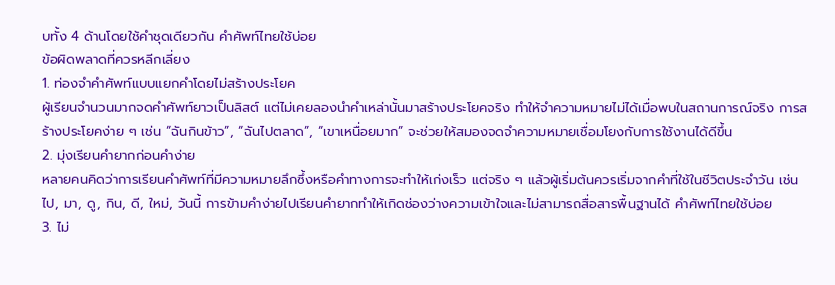บทั้ง 4 ด้านโดยใช้คำชุดเดียวกัน คำศัพท์ไทยใช้บ่อย
ข้อผิดพลาดที่ควรหลีกเลี่ยง
1. ท่องจำคำศัพท์แบบแยกคำโดยไม่สร้างประโยค
ผู้เรียนจำนวนมากจดคำศัพท์ยาวเป็นลิสต์ แต่ไม่เคยลองนำคำเหล่านั้นมาสร้างประโยคจริง ทำให้จำความหมายไม่ได้เมื่อพบในสถานการณ์จริง การสร้างประโยคง่าย ๆ เช่น “ฉันกินข้าว”, “ฉันไปตลาด”, “เขาเหนื่อยมาก” จะช่วยให้สมองจดจำความหมายเชื่อมโยงกับการใช้งานได้ดีขึ้น
2. มุ่งเรียนคำยากก่อนคำง่าย
หลายคนคิดว่าการเรียนคำศัพท์ที่มีความหมายลึกซึ้งหรือคำทางการจะทำให้เก่งเร็ว แต่จริง ๆ แล้วผู้เริ่มต้นควรเริ่มจากคำที่ใช้ในชีวิตประจำวัน เช่น ไป, มา, ดู, กิน, ดี, ใหม่, วันนี้ การข้ามคำง่ายไปเรียนคำยากทำให้เกิดช่องว่างความเข้าใจและไม่สามารถสื่อสารพื้นฐานได้ คำศัพท์ไทยใช้บ่อย
3. ไม่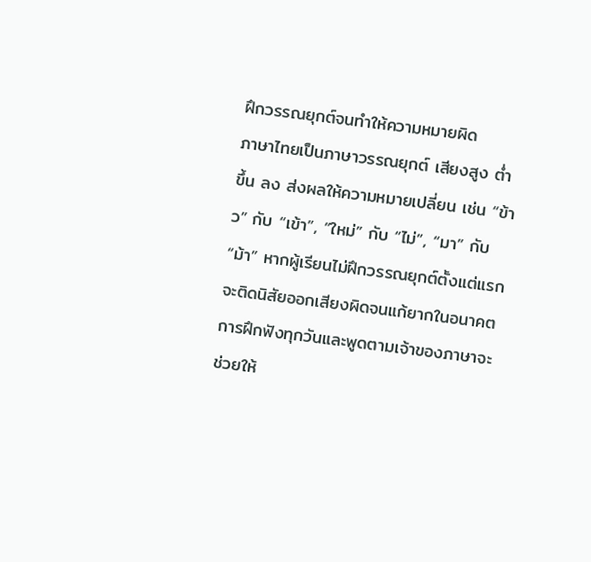ฝึกวรรณยุกต์จนทำให้ความหมายผิด
ภาษาไทยเป็นภาษาวรรณยุกต์ เสียงสูง ต่ำ ขึ้น ลง ส่งผลให้ความหมายเปลี่ยน เช่น “ข้าว” กับ “เข้า”, “ใหม่” กับ “ไม่”, “มา” กับ “ม้า” หากผู้เรียนไม่ฝึกวรรณยุกต์ตั้งแต่แรก จะติดนิสัยออกเสียงผิดจนแก้ยากในอนาคต การฝึกฟังทุกวันและพูดตามเจ้าของภาษาจะช่วยให้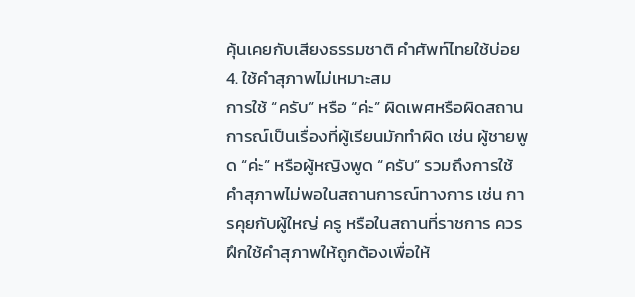คุ้นเคยกับเสียงธรรมชาติ คำศัพท์ไทยใช้บ่อย
4. ใช้คำสุภาพไม่เหมาะสม
การใช้ “ครับ” หรือ “ค่ะ” ผิดเพศหรือผิดสถานการณ์เป็นเรื่องที่ผู้เรียนมักทำผิด เช่น ผู้ชายพูด “ค่ะ” หรือผู้หญิงพูด “ครับ” รวมถึงการใช้คำสุภาพไม่พอในสถานการณ์ทางการ เช่น การคุยกับผู้ใหญ่ ครู หรือในสถานที่ราชการ ควรฝึกใช้คำสุภาพให้ถูกต้องเพื่อให้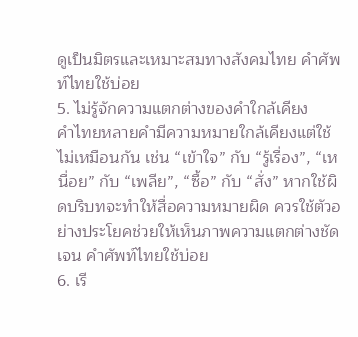ดูเป็นมิตรและเหมาะสมทางสังคมไทย คำศัพท์ไทยใช้บ่อย
5. ไม่รู้จักความแตกต่างของคำใกล้เคียง
คำไทยหลายคำมีความหมายใกล้เคียงแต่ใช้ไม่เหมือนกัน เช่น “เข้าใจ” กับ “รู้เรื่อง”, “เหนื่อย” กับ “เพลีย”, “ซื้อ” กับ “สั่ง” หากใช้ผิดบริบทจะทำให้สื่อความหมายผิด ควรใช้ตัวอย่างประโยคช่วยให้เห็นภาพความแตกต่างชัดเจน คำศัพท์ไทยใช้บ่อย
6. เรี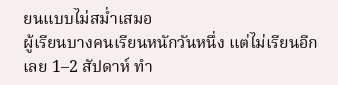ยนแบบไม่สม่ำเสมอ
ผู้เรียนบางคนเรียนหนักวันหนึ่ง แต่ไม่เรียนอีกเลย 1–2 สัปดาห์ ทำ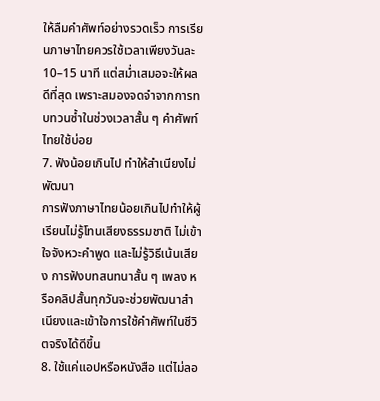ให้ลืมคำศัพท์อย่างรวดเร็ว การเรียนภาษาไทยควรใช้เวลาเพียงวันละ 10–15 นาที แต่สม่ำเสมอจะให้ผลดีที่สุด เพราะสมองจดจำจากการทบทวนซ้ำในช่วงเวลาสั้น ๆ คำศัพท์ไทยใช้บ่อย
7. ฟังน้อยเกินไป ทำให้สำเนียงไม่พัฒนา
การฟังภาษาไทยน้อยเกินไปทำให้ผู้เรียนไม่รู้โทนเสียงธรรมชาติ ไม่เข้าใจจังหวะคำพูด และไม่รู้วิธีเน้นเสียง การฟังบทสนทนาสั้น ๆ เพลง หรือคลิปสั้นทุกวันจะช่วยพัฒนาสำเนียงและเข้าใจการใช้คำศัพท์ในชีวิตจริงได้ดีขึ้น
8. ใช้แค่แอปหรือหนังสือ แต่ไม่ลอ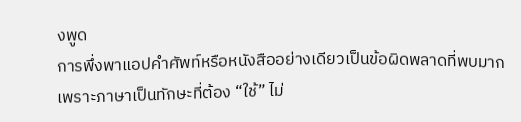งพูด
การพึ่งพาแอปคำศัพท์หรือหนังสืออย่างเดียวเป็นข้อผิดพลาดที่พบมาก เพราะภาษาเป็นทักษะที่ต้อง “ใช้” ไม่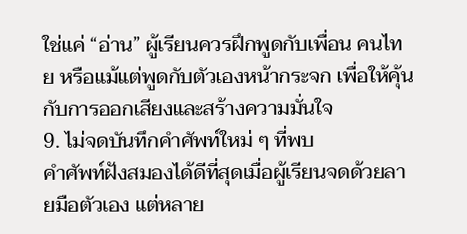ใช่แค่ “อ่าน” ผู้เรียนควรฝึกพูดกับเพื่อน คนไทย หรือแม้แต่พูดกับตัวเองหน้ากระจก เพื่อให้คุ้นกับการออกเสียงและสร้างความมั่นใจ
9. ไม่จดบันทึกคำศัพท์ใหม่ ๆ ที่พบ
คำศัพท์ฝังสมองได้ดีที่สุดเมื่อผู้เรียนจดด้วยลายมือตัวเอง แต่หลาย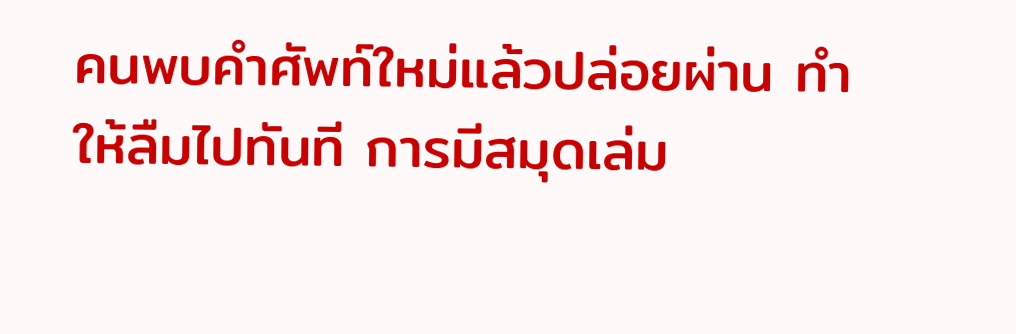คนพบคำศัพท์ใหม่แล้วปล่อยผ่าน ทำให้ลืมไปทันที การมีสมุดเล่ม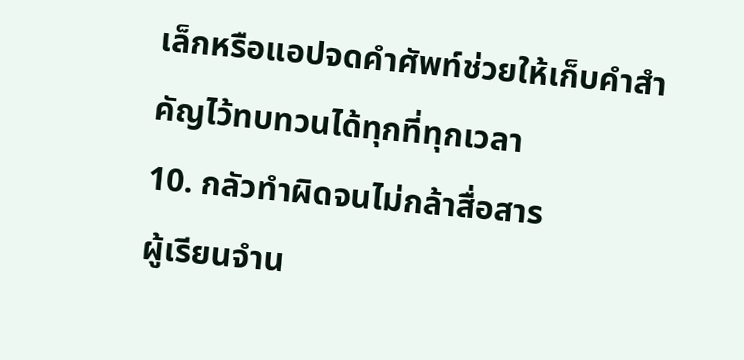เล็กหรือแอปจดคำศัพท์ช่วยให้เก็บคำสำคัญไว้ทบทวนได้ทุกที่ทุกเวลา
10. กลัวทำผิดจนไม่กล้าสื่อสาร
ผู้เรียนจำน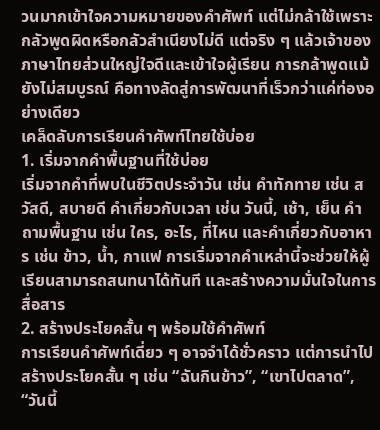วนมากเข้าใจความหมายของคำศัพท์ แต่ไม่กล้าใช้เพราะกลัวพูดผิดหรือกลัวสำเนียงไม่ดี แต่จริง ๆ แล้วเจ้าของภาษาไทยส่วนใหญ่ใจดีและเข้าใจผู้เรียน การกล้าพูดแม้ยังไม่สมบูรณ์ คือทางลัดสู่การพัฒนาที่เร็วกว่าแค่ท่องอย่างเดียว
เคล็ดลับการเรียนคำศัพท์ไทยใช้บ่อย
1. เริ่มจากคำพื้นฐานที่ใช้บ่อย
เริ่มจากคำที่พบในชีวิตประจำวัน เช่น คำทักทาย เช่น สวัสดี, สบายดี คำเกี่ยวกับเวลา เช่น วันนี้, เช้า, เย็น คำถามพื้นฐาน เช่น ใคร, อะไร, ที่ไหน และคำเกี่ยวกับอาหาร เช่น ข้าว, น้ำ, กาแฟ การเริ่มจากคำเหล่านี้จะช่วยให้ผู้เรียนสามารถสนทนาได้ทันที และสร้างความมั่นใจในการสื่อสาร
2. สร้างประโยคสั้น ๆ พร้อมใช้คำศัพท์
การเรียนคำศัพท์เดี่ยว ๆ อาจจำได้ชั่วคราว แต่การนำไปสร้างประโยคสั้น ๆ เช่น “ฉันกินข้าว”, “เขาไปตลาด”, “วันนี้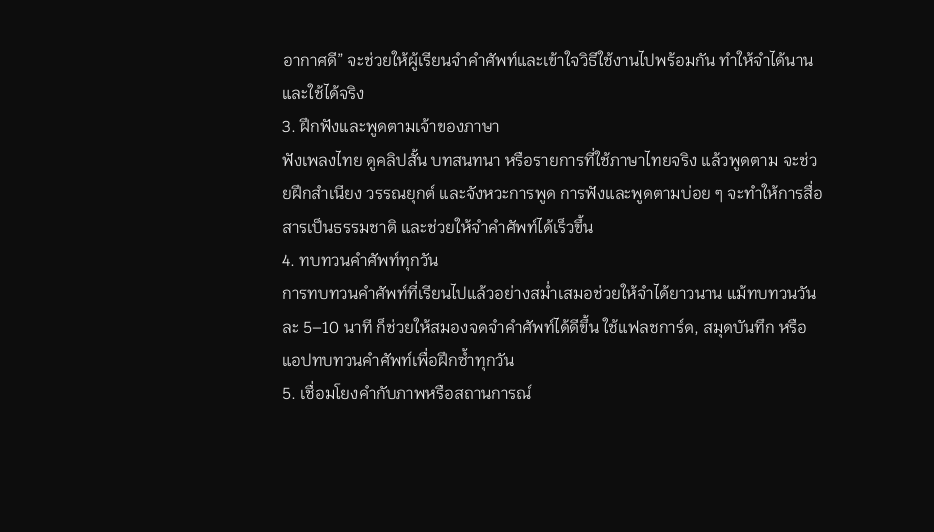อากาศดี” จะช่วยให้ผู้เรียนจำคำศัพท์และเข้าใจวิธีใช้งานไปพร้อมกัน ทำให้จำได้นานและใช้ได้จริง
3. ฝึกฟังและพูดตามเจ้าของภาษา
ฟังเพลงไทย ดูคลิปสั้น บทสนทนา หรือรายการที่ใช้ภาษาไทยจริง แล้วพูดตาม จะช่วยฝึกสำเนียง วรรณยุกต์ และจังหวะการพูด การฟังและพูดตามบ่อย ๆ จะทำให้การสื่อสารเป็นธรรมชาติ และช่วยให้จำคำศัพท์ได้เร็วขึ้น
4. ทบทวนคำศัพท์ทุกวัน
การทบทวนคำศัพท์ที่เรียนไปแล้วอย่างสม่ำเสมอช่วยให้จำได้ยาวนาน แม้ทบทวนวันละ 5–10 นาที ก็ช่วยให้สมองจดจำคำศัพท์ได้ดีขึ้น ใช้แฟลชการ์ด, สมุดบันทึก หรือแอปทบทวนคำศัพท์เพื่อฝึกซ้ำทุกวัน
5. เชื่อมโยงคำกับภาพหรือสถานการณ์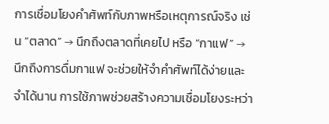การเชื่อมโยงคำศัพท์กับภาพหรือเหตุการณ์จริง เช่น “ตลาด” → นึกถึงตลาดที่เคยไป หรือ “กาแฟ” → นึกถึงการดื่มกาแฟ จะช่วยให้จำคำศัพท์ได้ง่ายและจำได้นาน การใช้ภาพช่วยสร้างความเชื่อมโยงระหว่า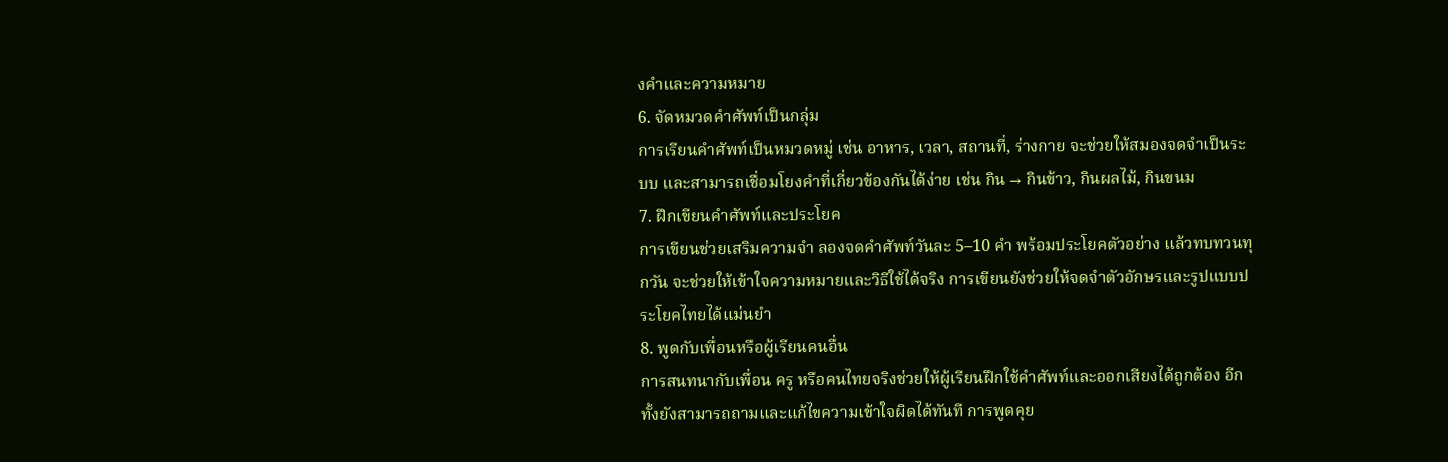งคำและความหมาย
6. จัดหมวดคำศัพท์เป็นกลุ่ม
การเรียนคำศัพท์เป็นหมวดหมู่ เช่น อาหาร, เวลา, สถานที่, ร่างกาย จะช่วยให้สมองจดจำเป็นระบบ และสามารถเชื่อมโยงคำที่เกี่ยวข้องกันได้ง่าย เช่น กิน → กินข้าว, กินผลไม้, กินขนม
7. ฝึกเขียนคำศัพท์และประโยค
การเขียนช่วยเสริมความจำ ลองจดคำศัพท์วันละ 5–10 คำ พร้อมประโยคตัวอย่าง แล้วทบทวนทุกวัน จะช่วยให้เข้าใจความหมายและวิธีใช้ได้จริง การเขียนยังช่วยให้จดจำตัวอักษรและรูปแบบประโยคไทยได้แม่นยำ
8. พูดกับเพื่อนหรือผู้เรียนคนอื่น
การสนทนากับเพื่อน ครู หรือคนไทยจริงช่วยให้ผู้เรียนฝึกใช้คำศัพท์และออกเสียงได้ถูกต้อง อีกทั้งยังสามารถถามและแก้ไขความเข้าใจผิดได้ทันที การพูดคุย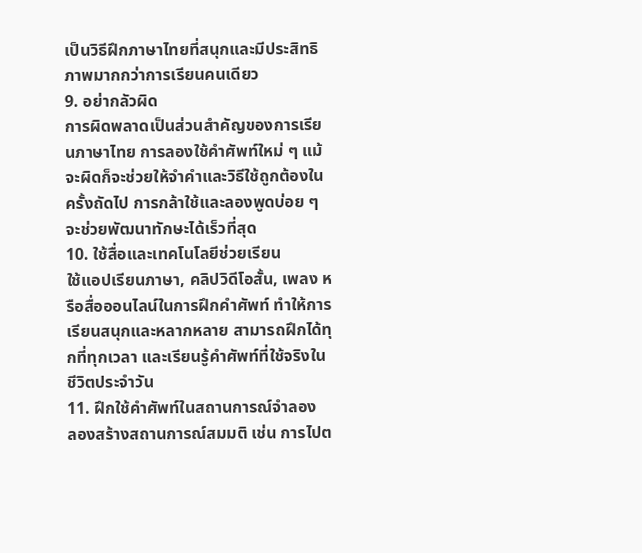เป็นวิธีฝึกภาษาไทยที่สนุกและมีประสิทธิภาพมากกว่าการเรียนคนเดียว
9. อย่ากลัวผิด
การผิดพลาดเป็นส่วนสำคัญของการเรียนภาษาไทย การลองใช้คำศัพท์ใหม่ ๆ แม้จะผิดก็จะช่วยให้จำคำและวิธีใช้ถูกต้องในครั้งถัดไป การกล้าใช้และลองพูดบ่อย ๆ จะช่วยพัฒนาทักษะได้เร็วที่สุด
10. ใช้สื่อและเทคโนโลยีช่วยเรียน
ใช้แอปเรียนภาษา, คลิปวิดีโอสั้น, เพลง หรือสื่อออนไลน์ในการฝึกคำศัพท์ ทำให้การเรียนสนุกและหลากหลาย สามารถฝึกได้ทุกที่ทุกเวลา และเรียนรู้คำศัพท์ที่ใช้จริงในชีวิตประจำวัน
11. ฝึกใช้คำศัพท์ในสถานการณ์จำลอง
ลองสร้างสถานการณ์สมมติ เช่น การไปต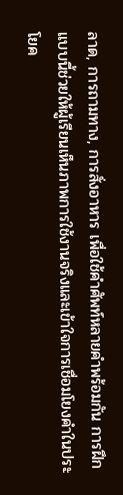ลาด, การถามทาง, การสั่งอาหาร เพื่อใช้คำศัพท์หลายคำพร้อมกัน การฝึกแบบนี้ช่วยให้ผู้เรียนเห็นภาพการใช้งานจริงและเข้าใจการเชื่อมโยงคำในประโยค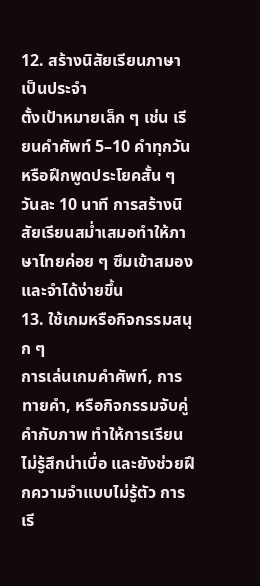12. สร้างนิสัยเรียนภาษาเป็นประจำ
ตั้งเป้าหมายเล็ก ๆ เช่น เรียนคำศัพท์ 5–10 คำทุกวัน หรือฝึกพูดประโยคสั้น ๆ วันละ 10 นาที การสร้างนิสัยเรียนสม่ำเสมอทำให้ภาษาไทยค่อย ๆ ซึมเข้าสมองและจำได้ง่ายขึ้น
13. ใช้เกมหรือกิจกรรมสนุก ๆ
การเล่นเกมคำศัพท์, การทายคำ, หรือกิจกรรมจับคู่คำกับภาพ ทำให้การเรียนไม่รู้สึกน่าเบื่อ และยังช่วยฝึกความจำแบบไม่รู้ตัว การเรี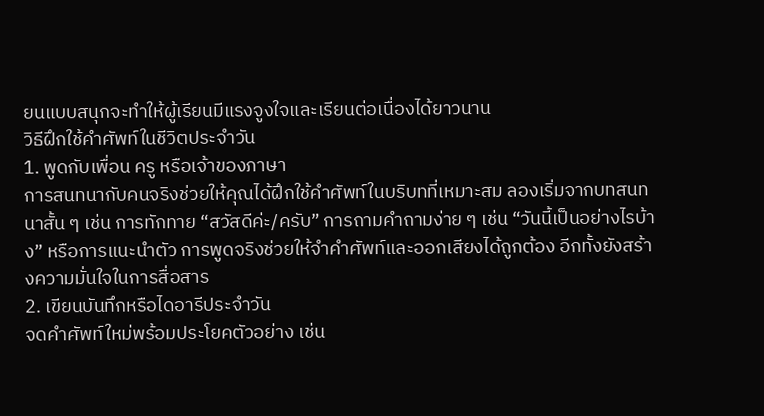ยนแบบสนุกจะทำให้ผู้เรียนมีแรงจูงใจและเรียนต่อเนื่องได้ยาวนาน
วิธีฝึกใช้คำศัพท์ในชีวิตประจำวัน
1. พูดกับเพื่อน ครู หรือเจ้าของภาษา
การสนทนากับคนจริงช่วยให้คุณได้ฝึกใช้คำศัพท์ในบริบทที่เหมาะสม ลองเริ่มจากบทสนทนาสั้น ๆ เช่น การทักทาย “สวัสดีค่ะ/ครับ” การถามคำถามง่าย ๆ เช่น “วันนี้เป็นอย่างไรบ้าง” หรือการแนะนำตัว การพูดจริงช่วยให้จำคำศัพท์และออกเสียงได้ถูกต้อง อีกทั้งยังสร้างความมั่นใจในการสื่อสาร
2. เขียนบันทึกหรือไดอารีประจำวัน
จดคำศัพท์ใหม่พร้อมประโยคตัวอย่าง เช่น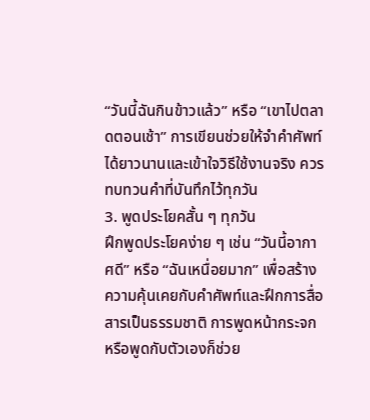“วันนี้ฉันกินข้าวแล้ว” หรือ “เขาไปตลาดตอนเช้า” การเขียนช่วยให้จำคำศัพท์ได้ยาวนานและเข้าใจวิธีใช้งานจริง ควรทบทวนคำที่บันทึกไว้ทุกวัน
3. พูดประโยคสั้น ๆ ทุกวัน
ฝึกพูดประโยคง่าย ๆ เช่น “วันนี้อากาศดี” หรือ “ฉันเหนื่อยมาก” เพื่อสร้างความคุ้นเคยกับคำศัพท์และฝึกการสื่อสารเป็นธรรมชาติ การพูดหน้ากระจกหรือพูดกับตัวเองก็ช่วย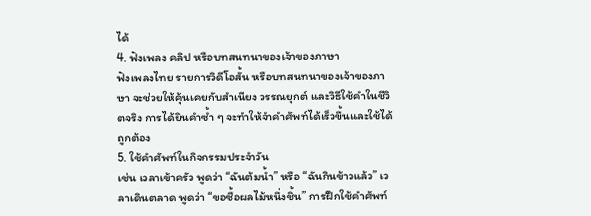ได้
4. ฟังเพลง คลิป หรือบทสนทนาของเจ้าของภาษา
ฟังเพลงไทย รายการวิดีโอสั้น หรือบทสนทนาของเจ้าของภาษา จะช่วยให้คุ้นเคยกับสำเนียง วรรณยุกต์ และวิธีใช้คำในชีวิตจริง การได้ยินคำซ้ำ ๆ จะทำให้จำคำศัพท์ได้เร็วขึ้นและใช้ได้ถูกต้อง
5. ใช้คำศัพท์ในกิจกรรมประจำวัน
เช่น เวลาเข้าครัว พูดว่า “ฉันต้มน้ำ” หรือ “ฉันกินข้าวแล้ว” เวลาเดินตลาด พูดว่า “ขอซื้อผลไม้หนึ่งชิ้น” การฝึกใช้คำศัพท์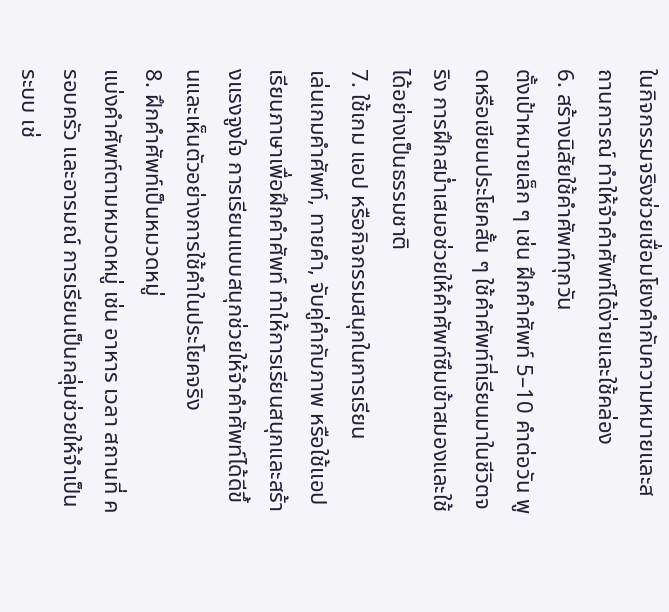ในกิจกรรมจริงช่วยเชื่อมโยงคำกับความหมายและสถานการณ์ ทำให้จำคำศัพท์ได้ง่ายและใช้คล่อง
6. สร้างนิสัยใช้คำศัพท์ทุกวัน
ตั้งเป้าหมายเล็ก ๆ เช่น ฝึกคำศัพท์ 5–10 คำต่อวัน พูดหรือเขียนประโยคสั้น ๆ ใช้คำศัพท์ที่เรียนมาในชีวิตจริง การฝึกสม่ำเสมอช่วยให้คำศัพท์ซึมเข้าสมองและใช้ได้อย่างเป็นธรรมชาติ
7. ใช้เกม แอป หรือกิจกรรมสนุกในการเรียน
เล่นเกมคำศัพท์, ทายคำ, จับคู่คำกับภาพ หรือใช้แอปเรียนภาษาเพื่อฝึกคำศัพท์ ทำให้การเรียนสนุกและสร้างแรงจูงใจ การเรียนแบบสนุกช่วยให้จำคำศัพท์ได้ดีขึ้นและเห็นตัวอย่างการใช้คำในประโยคจริง
8. ฝึกคำศัพท์เป็นหมวดหมู่
แบ่งคำศัพท์ตามหมวดหมู่ เช่น อาหาร เวลา สถานที่ ครอบครัว และอารมณ์ การเรียนเป็นกลุ่มช่วยให้จำเป็นระบบ เช่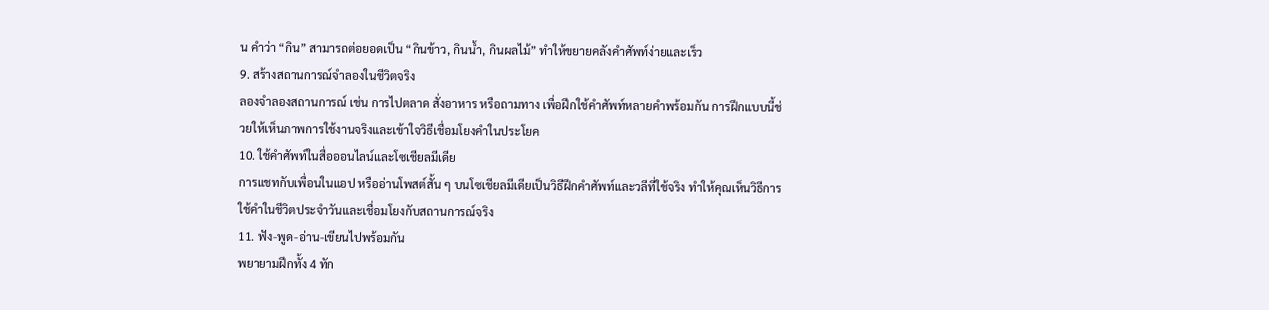น คำว่า “กิน” สามารถต่อยอดเป็น “กินข้าว, กินน้ำ, กินผลไม้” ทำให้ขยายคลังคำศัพท์ง่ายและเร็ว
9. สร้างสถานการณ์จำลองในชีวิตจริง
ลองจำลองสถานการณ์ เช่น การไปตลาด สั่งอาหาร หรือถามทาง เพื่อฝึกใช้คำศัพท์หลายคำพร้อมกัน การฝึกแบบนี้ช่วยให้เห็นภาพการใช้งานจริงและเข้าใจวิธีเชื่อมโยงคำในประโยค
10. ใช้คำศัพท์ในสื่อออนไลน์และโซเชียลมีเดีย
การแชทกับเพื่อนในแอป หรืออ่านโพสต์สั้น ๆ บนโซเชียลมีเดียเป็นวิธีฝึกคำศัพท์และวลีที่ใช้จริง ทำให้คุณเห็นวิธีการใช้คำในชีวิตประจำวันและเชื่อมโยงกับสถานการณ์จริง
11. ฟัง-พูด-อ่าน-เขียนไปพร้อมกัน
พยายามฝึกทั้ง 4 ทัก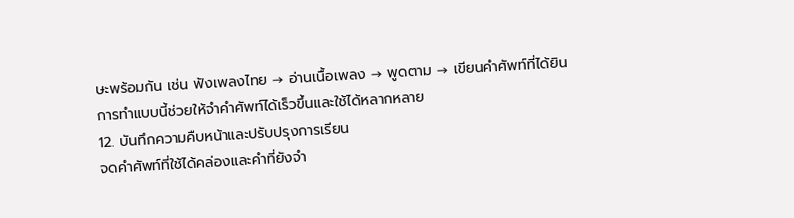ษะพร้อมกัน เช่น ฟังเพลงไทย → อ่านเนื้อเพลง → พูดตาม → เขียนคำศัพท์ที่ได้ยิน การทำแบบนี้ช่วยให้จำคำศัพท์ได้เร็วขึ้นและใช้ได้หลากหลาย
12. บันทึกความคืบหน้าและปรับปรุงการเรียน
จดคำศัพท์ที่ใช้ได้คล่องและคำที่ยังจำ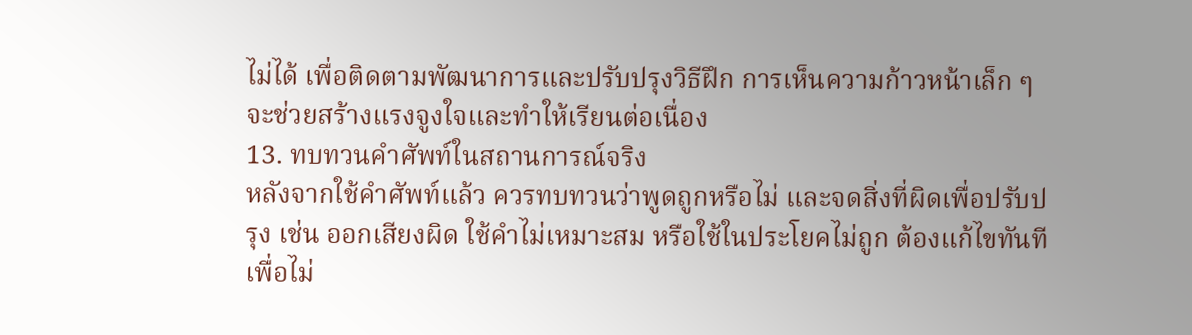ไม่ได้ เพื่อติดตามพัฒนาการและปรับปรุงวิธีฝึก การเห็นความก้าวหน้าเล็ก ๆ จะช่วยสร้างแรงจูงใจและทำให้เรียนต่อเนื่อง
13. ทบทวนคำศัพท์ในสถานการณ์จริง
หลังจากใช้คำศัพท์แล้ว ควรทบทวนว่าพูดถูกหรือไม่ และจดสิ่งที่ผิดเพื่อปรับปรุง เช่น ออกเสียงผิด ใช้คำไม่เหมาะสม หรือใช้ในประโยคไม่ถูก ต้องแก้ไขทันทีเพื่อไม่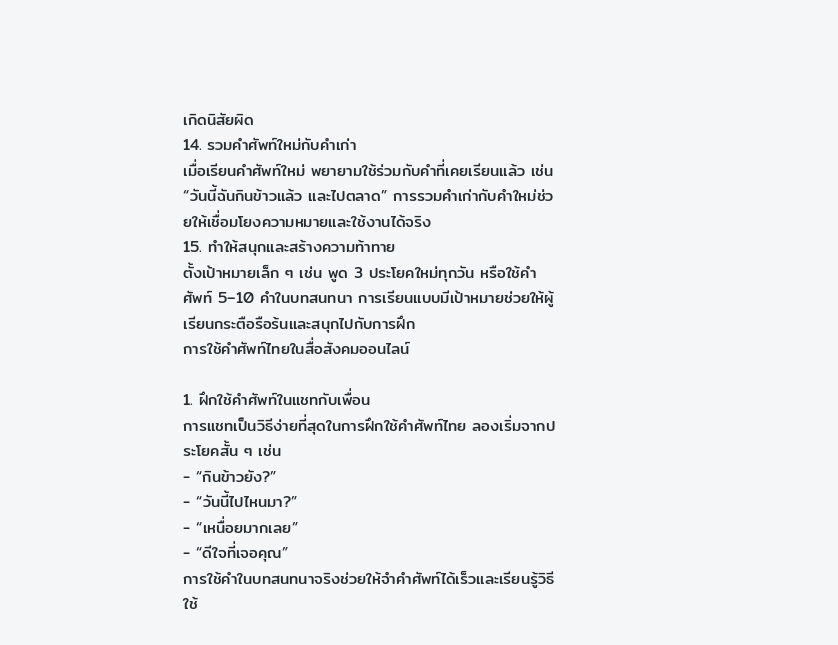เกิดนิสัยผิด
14. รวมคำศัพท์ใหม่กับคำเก่า
เมื่อเรียนคำศัพท์ใหม่ พยายามใช้ร่วมกับคำที่เคยเรียนแล้ว เช่น “วันนี้ฉันกินข้าวแล้ว และไปตลาด” การรวมคำเก่ากับคำใหม่ช่วยให้เชื่อมโยงความหมายและใช้งานได้จริง
15. ทำให้สนุกและสร้างความท้าทาย
ตั้งเป้าหมายเล็ก ๆ เช่น พูด 3 ประโยคใหม่ทุกวัน หรือใช้คำศัพท์ 5–10 คำในบทสนทนา การเรียนแบบมีเป้าหมายช่วยให้ผู้เรียนกระตือรือร้นและสนุกไปกับการฝึก
การใช้คำศัพท์ไทยในสื่อสังคมออนไลน์

1. ฝึกใช้คำศัพท์ในแชทกับเพื่อน
การแชทเป็นวิธีง่ายที่สุดในการฝึกใช้คำศัพท์ไทย ลองเริ่มจากประโยคสั้น ๆ เช่น
- “กินข้าวยัง?”
- “วันนี้ไปไหนมา?”
- “เหนื่อยมากเลย”
- “ดีใจที่เจอคุณ”
การใช้คำในบทสนทนาจริงช่วยให้จำคำศัพท์ได้เร็วและเรียนรู้วิธีใช้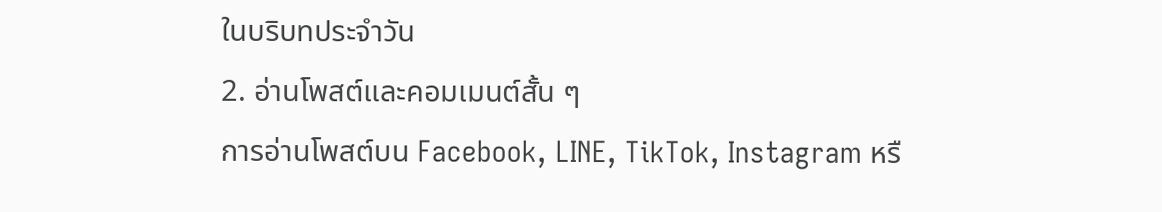ในบริบทประจำวัน
2. อ่านโพสต์และคอมเมนต์สั้น ๆ
การอ่านโพสต์บน Facebook, LINE, TikTok, Instagram หรื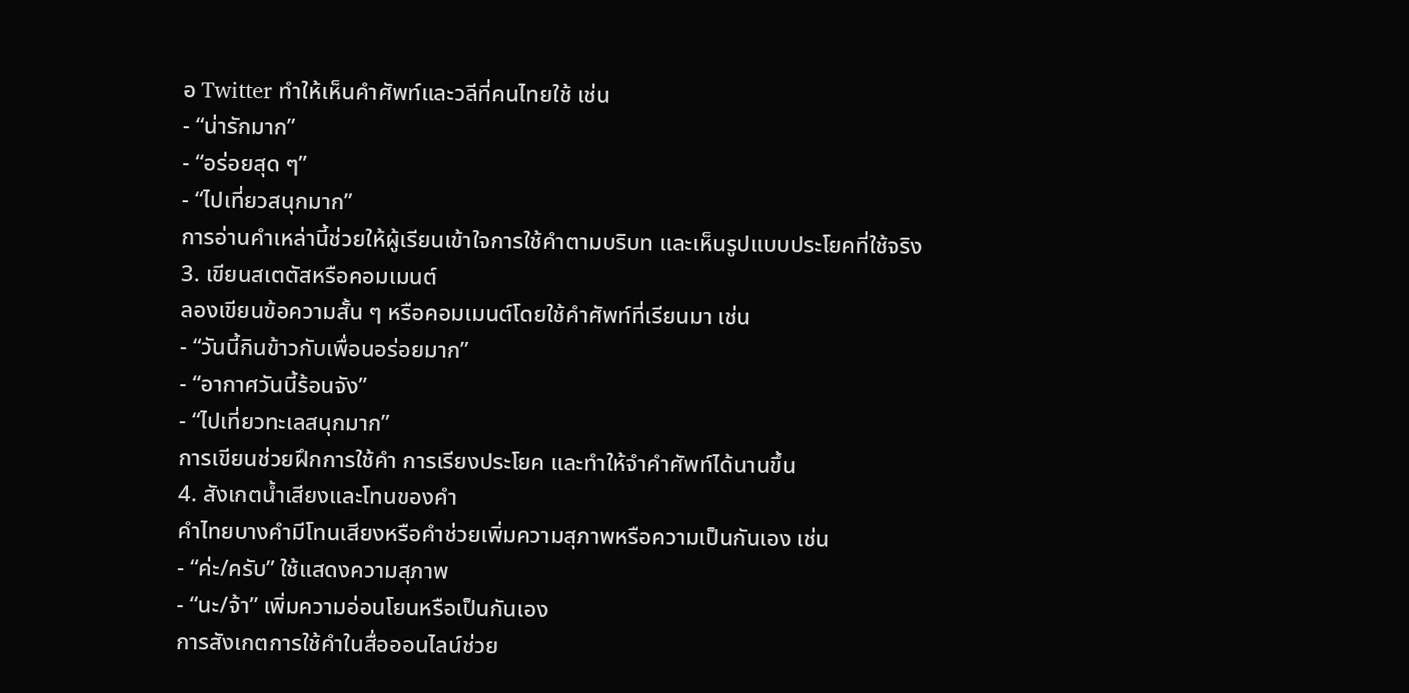อ Twitter ทำให้เห็นคำศัพท์และวลีที่คนไทยใช้ เช่น
- “น่ารักมาก”
- “อร่อยสุด ๆ”
- “ไปเที่ยวสนุกมาก”
การอ่านคำเหล่านี้ช่วยให้ผู้เรียนเข้าใจการใช้คำตามบริบท และเห็นรูปแบบประโยคที่ใช้จริง
3. เขียนสเตตัสหรือคอมเมนต์
ลองเขียนข้อความสั้น ๆ หรือคอมเมนต์โดยใช้คำศัพท์ที่เรียนมา เช่น
- “วันนี้กินข้าวกับเพื่อนอร่อยมาก”
- “อากาศวันนี้ร้อนจัง”
- “ไปเที่ยวทะเลสนุกมาก”
การเขียนช่วยฝึกการใช้คำ การเรียงประโยค และทำให้จำคำศัพท์ได้นานขึ้น
4. สังเกตน้ำเสียงและโทนของคำ
คำไทยบางคำมีโทนเสียงหรือคำช่วยเพิ่มความสุภาพหรือความเป็นกันเอง เช่น
- “ค่ะ/ครับ” ใช้แสดงความสุภาพ
- “นะ/จ้า” เพิ่มความอ่อนโยนหรือเป็นกันเอง
การสังเกตการใช้คำในสื่อออนไลน์ช่วย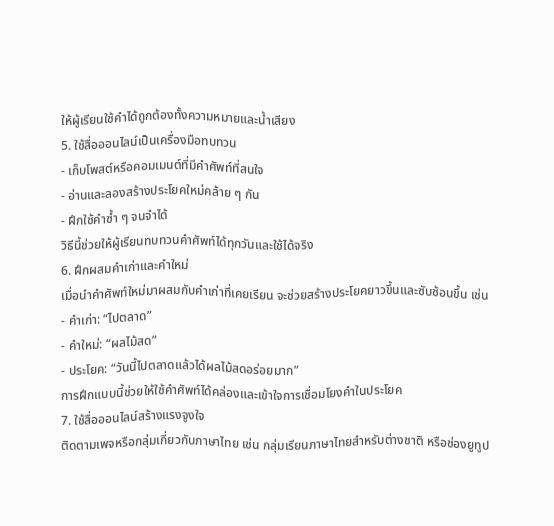ให้ผู้เรียนใช้คำได้ถูกต้องทั้งความหมายและน้ำเสียง
5. ใช้สื่อออนไลน์เป็นเครื่องมือทบทวน
- เก็บโพสต์หรือคอมเมนต์ที่มีคำศัพท์ที่สนใจ
- อ่านและลองสร้างประโยคใหม่คล้าย ๆ กัน
- ฝึกใช้คำซ้ำ ๆ จนจำได้
วิธีนี้ช่วยให้ผู้เรียนทบทวนคำศัพท์ได้ทุกวันและใช้ได้จริง
6. ฝึกผสมคำเก่าและคำใหม่
เมื่อนำคำศัพท์ใหม่มาผสมกับคำเก่าที่เคยเรียน จะช่วยสร้างประโยคยาวขึ้นและซับซ้อนขึ้น เช่น
- คำเก่า: “ไปตลาด”
- คำใหม่: “ผลไม้สด”
- ประโยค: “วันนี้ไปตลาดแล้วได้ผลไม้สดอร่อยมาก”
การฝึกแบบนี้ช่วยให้ใช้คำศัพท์ได้คล่องและเข้าใจการเชื่อมโยงคำในประโยค
7. ใช้สื่อออนไลน์สร้างแรงจูงใจ
ติดตามเพจหรือกลุ่มเกี่ยวกับภาษาไทย เช่น กลุ่มเรียนภาษาไทยสำหรับต่างชาติ หรือช่องยูทูป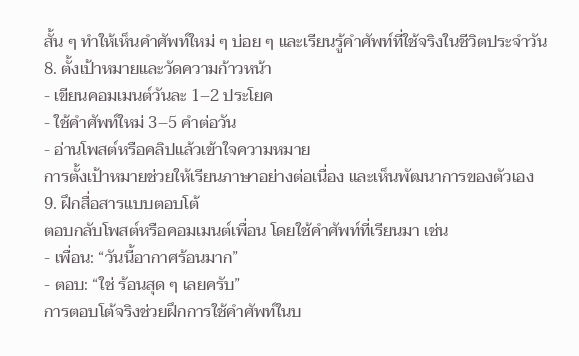สั้น ๆ ทำให้เห็นคำศัพท์ใหม่ ๆ บ่อย ๆ และเรียนรู้คำศัพท์ที่ใช้จริงในชีวิตประจำวัน
8. ตั้งเป้าหมายและวัดความก้าวหน้า
- เขียนคอมเมนต์วันละ 1–2 ประโยค
- ใช้คำศัพท์ใหม่ 3–5 คำต่อวัน
- อ่านโพสต์หรือคลิปแล้วเข้าใจความหมาย
การตั้งเป้าหมายช่วยให้เรียนภาษาอย่างต่อเนื่อง และเห็นพัฒนาการของตัวเอง
9. ฝึกสื่อสารแบบตอบโต้
ตอบกลับโพสต์หรือคอมเมนต์เพื่อน โดยใช้คำศัพท์ที่เรียนมา เช่น
- เพื่อน: “วันนี้อากาศร้อนมาก”
- ตอบ: “ใช่ ร้อนสุด ๆ เลยครับ”
การตอบโต้จริงช่วยฝึกการใช้คำศัพท์ในบ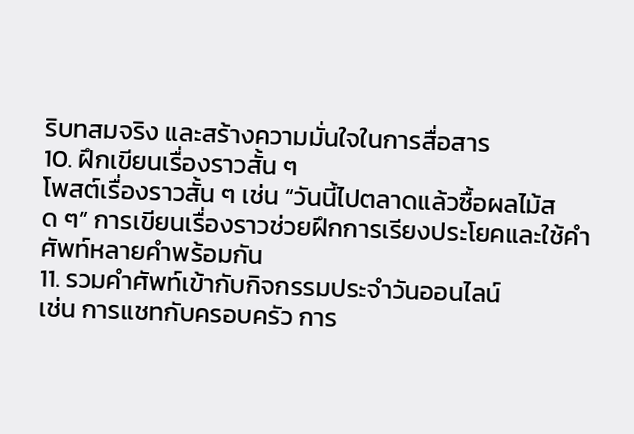ริบทสมจริง และสร้างความมั่นใจในการสื่อสาร
10. ฝึกเขียนเรื่องราวสั้น ๆ
โพสต์เรื่องราวสั้น ๆ เช่น “วันนี้ไปตลาดแล้วซื้อผลไม้สด ๆ” การเขียนเรื่องราวช่วยฝึกการเรียงประโยคและใช้คำศัพท์หลายคำพร้อมกัน
11. รวมคำศัพท์เข้ากับกิจกรรมประจำวันออนไลน์
เช่น การแชทกับครอบครัว การ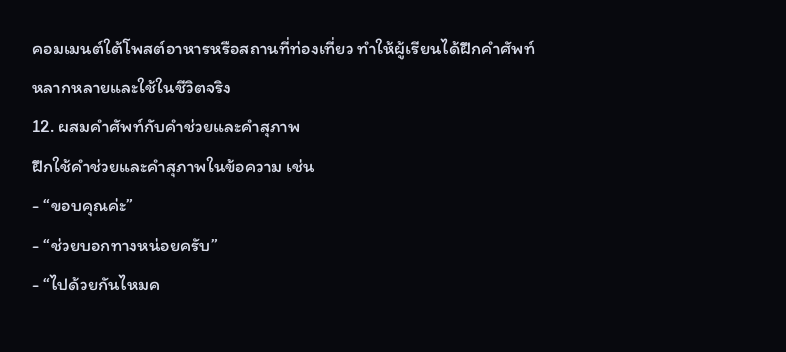คอมเมนต์ใต้โพสต์อาหารหรือสถานที่ท่องเที่ยว ทำให้ผู้เรียนได้ฝึกคำศัพท์หลากหลายและใช้ในชีวิตจริง
12. ผสมคำศัพท์กับคำช่วยและคำสุภาพ
ฝึกใช้คำช่วยและคำสุภาพในข้อความ เช่น
- “ขอบคุณค่ะ”
- “ช่วยบอกทางหน่อยครับ”
- “ไปด้วยกันไหมค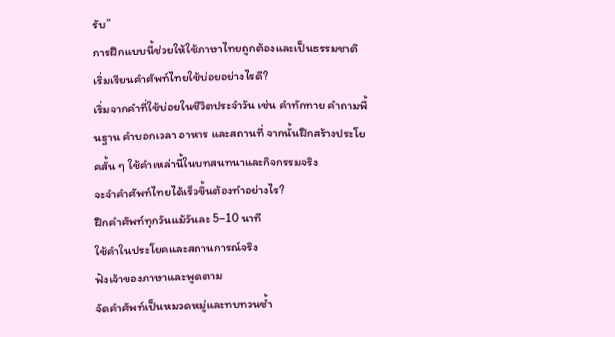รับ”
การฝึกแบบนี้ช่วยให้ใช้ภาษาไทยถูกต้องและเป็นธรรมชาติ
เริ่มเรียนคำศัพท์ไทยใช้บ่อยอย่างไรดี?
เริ่มจากคำที่ใช้บ่อยในชีวิตประจำวัน เช่น คำทักทาย คำถามพื้นฐาน คำบอกเวลา อาหาร และสถานที่ จากนั้นฝึกสร้างประโยคสั้น ๆ ใช้คำเหล่านี้ในบทสนทนาและกิจกรรมจริง
จะจำคำศัพท์ไทยได้เร็วขึ้นต้องทำอย่างไร?
ฝึกคำศัพท์ทุกวันแม้วันละ 5–10 นาที
ใช้คำในประโยคและสถานการณ์จริง
ฟังเจ้าของภาษาและพูดตาม
จัดคำศัพท์เป็นหมวดหมู่และทบทวนซ้ำ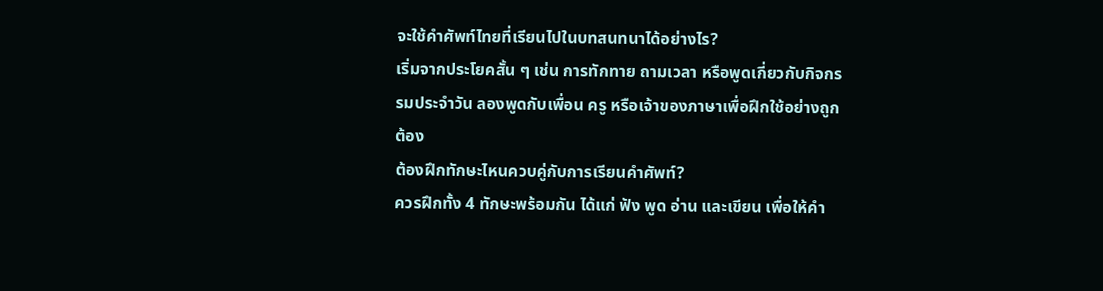จะใช้คำศัพท์ไทยที่เรียนไปในบทสนทนาได้อย่างไร?
เริ่มจากประโยคสั้น ๆ เช่น การทักทาย ถามเวลา หรือพูดเกี่ยวกับกิจกรรมประจำวัน ลองพูดกับเพื่อน ครู หรือเจ้าของภาษาเพื่อฝึกใช้อย่างถูกต้อง
ต้องฝึกทักษะไหนควบคู่กับการเรียนคำศัพท์?
ควรฝึกทั้ง 4 ทักษะพร้อมกัน ได้แก่ ฟัง พูด อ่าน และเขียน เพื่อให้คำ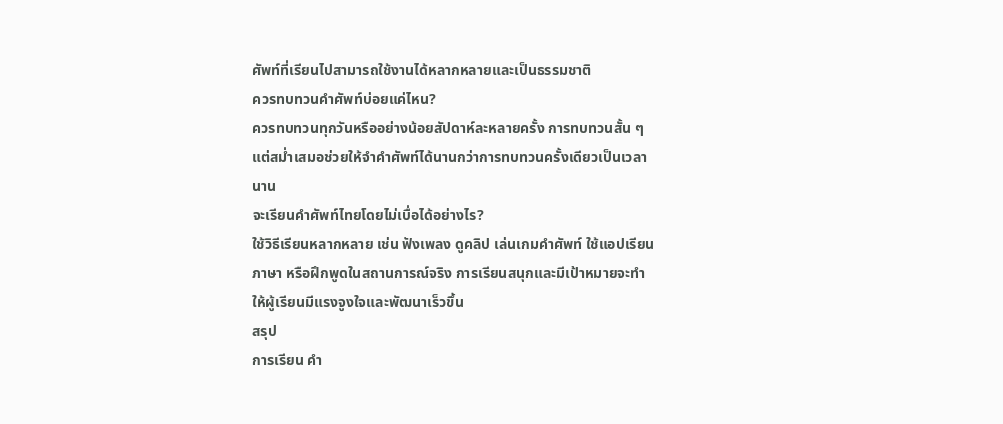ศัพท์ที่เรียนไปสามารถใช้งานได้หลากหลายและเป็นธรรมชาติ
ควรทบทวนคำศัพท์บ่อยแค่ไหน?
ควรทบทวนทุกวันหรืออย่างน้อยสัปดาห์ละหลายครั้ง การทบทวนสั้น ๆ แต่สม่ำเสมอช่วยให้จำคำศัพท์ได้นานกว่าการทบทวนครั้งเดียวเป็นเวลานาน
จะเรียนคำศัพท์ไทยโดยไม่เบื่อได้อย่างไร?
ใช้วิธีเรียนหลากหลาย เช่น ฟังเพลง ดูคลิป เล่นเกมคำศัพท์ ใช้แอปเรียนภาษา หรือฝึกพูดในสถานการณ์จริง การเรียนสนุกและมีเป้าหมายจะทำให้ผู้เรียนมีแรงจูงใจและพัฒนาเร็วขึ้น
สรุป
การเรียน คำ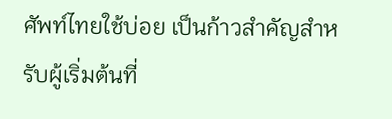ศัพท์ไทยใช้บ่อย เป็นก้าวสำคัญสำหรับผู้เริ่มต้นที่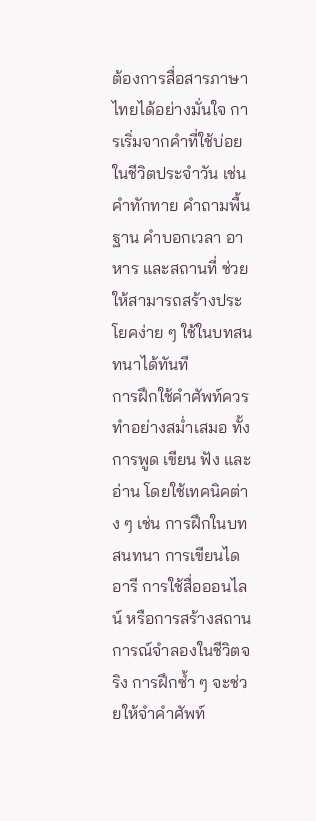ต้องการสื่อสารภาษาไทยได้อย่างมั่นใจ การเริ่มจากคำที่ใช้บ่อยในชีวิตประจำวัน เช่น คำทักทาย คำถามพื้นฐาน คำบอกเวลา อาหาร และสถานที่ ช่วยให้สามารถสร้างประโยคง่าย ๆ ใช้ในบทสนทนาได้ทันที
การฝึกใช้คำศัพท์ควรทำอย่างสม่ำเสมอ ทั้งการพูด เขียน ฟัง และอ่าน โดยใช้เทคนิคต่าง ๆ เช่น การฝึกในบทสนทนา การเขียนไดอารี การใช้สื่อออนไลน์ หรือการสร้างสถานการณ์จำลองในชีวิตจริง การฝึกซ้ำ ๆ จะช่วยให้จำคำศัพท์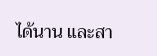ได้นาน และสา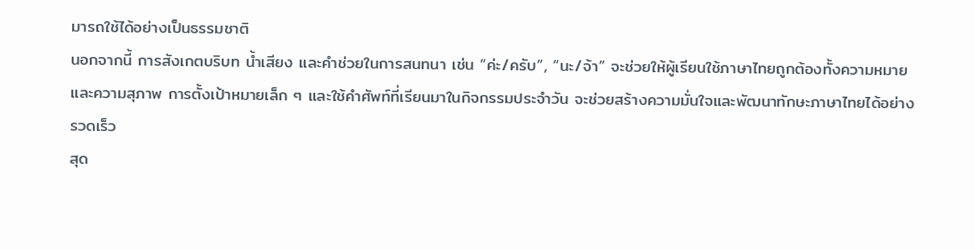มารถใช้ได้อย่างเป็นธรรมชาติ
นอกจากนี้ การสังเกตบริบท น้ำเสียง และคำช่วยในการสนทนา เช่น “ค่ะ/ครับ”, “นะ/จ้า” จะช่วยให้ผู้เรียนใช้ภาษาไทยถูกต้องทั้งความหมายและความสุภาพ การตั้งเป้าหมายเล็ก ๆ และใช้คำศัพท์ที่เรียนมาในกิจกรรมประจำวัน จะช่วยสร้างความมั่นใจและพัฒนาทักษะภาษาไทยได้อย่างรวดเร็ว
สุด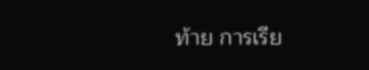ท้าย การเรีย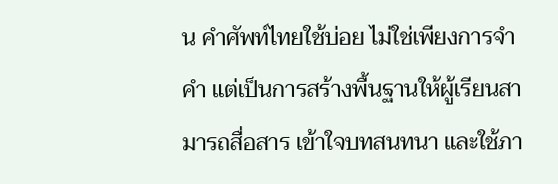น คำศัพท์ไทยใช้บ่อย ไม่ใช่เพียงการจำคำ แต่เป็นการสร้างพื้นฐานให้ผู้เรียนสามารถสื่อสาร เข้าใจบทสนทนา และใช้ภา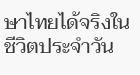ษาไทยได้จริงในชีวิตประจำวัน